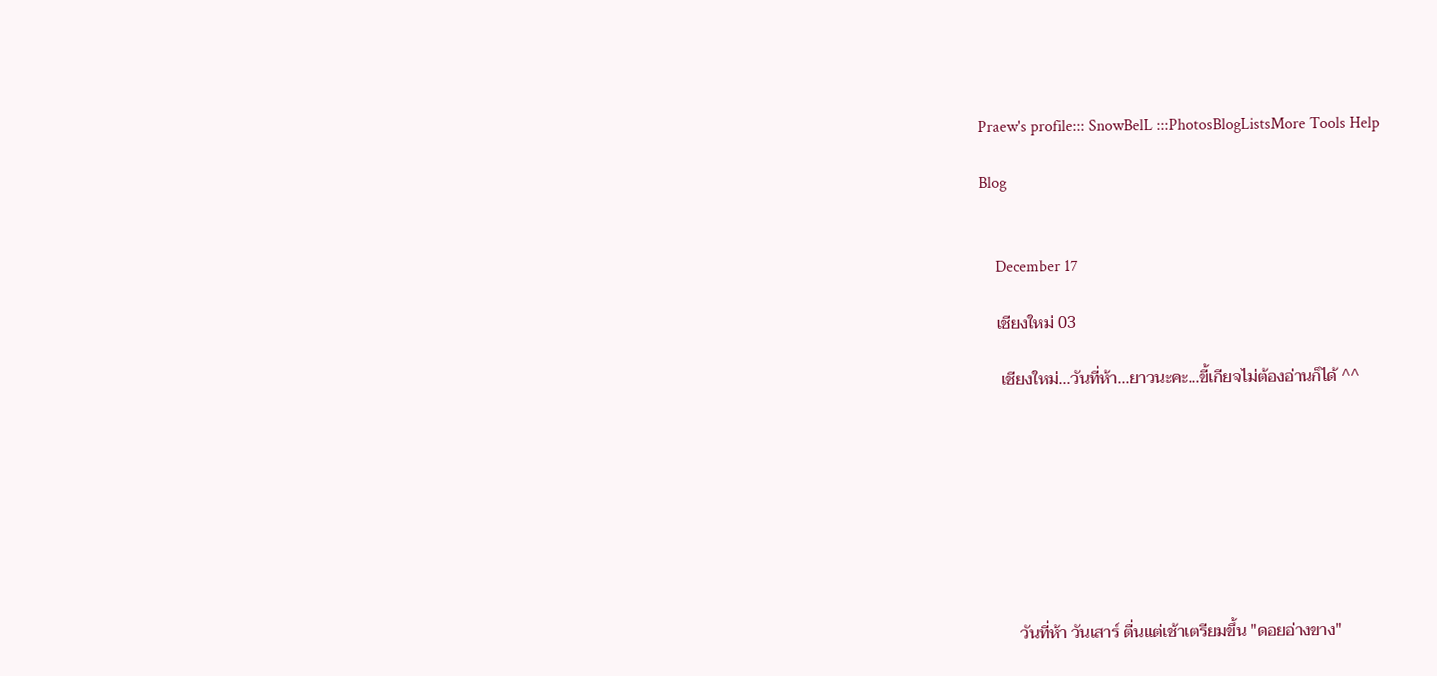Praew's profile::: SnowBelL :::PhotosBlogListsMore Tools Help

Blog


    December 17

    เชียงใหม่ 03

     เชียงใหม่...วันที่ห้า...ยาวนะคะ...ขี้เกียจไม่ต้องอ่านก็ได้ ^^








         วันที่ห้า วันเสาร์ ตื่นแต่เช้าเตรียมขึ้น "ดอยอ่างขาง"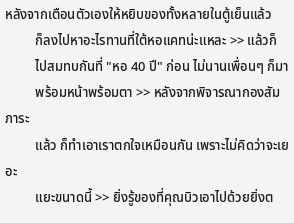หลังจากเตือนตัวเองให้หยิบของทั้งหลายในตู้เย็นแล้ว
         ก็ลงไปหาอะไรทานที่ใต้หอแคทน่ะแหละ >> แล้วก็
         ไปสมทบกันที่ "หอ 40 ปี" ก่อน ไม่นานเพื่อนๆ ก็มา
         พร้อมหน้าพร้อมตา >> หลังจากพิจารณากองสัมภาระ
         แล้ว ก็ทำเอาเราตกใจเหมือนกัน เพราะไม่คิดว่าจะเยอะ
         แยะขนาดนี้ >> ยิ่งรู้ของที่คุณบิวเอาไปด้วยยิ่งต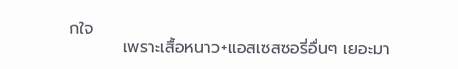กใจ
         เพราะเสื้อหนาว+แอสเซสซอรี่อื่นๆ เยอะมา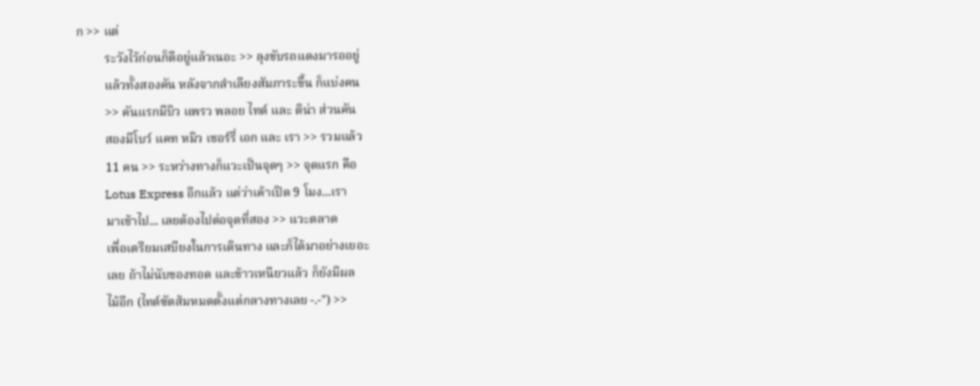ก >> แต่
         ระวังไว้ก่อนก็ดีอยู่แล้วเนอะ >> ลุงขับรถแดงมารออยู่
         แล้วทั้งสองคัน หลังจากลำเลียงสัมภาระขึ้น ก็แบ่งคน
         >> คันแรกมีบิว แพรว พลอย ไทด์ และ ติน่า ส่วนคัน
         สองมีโบว์ แคท หมิว เชอร์รี่ เอก และ เรา >> รวมแล้ว
         11 คน >> ระหว่างทางก็แวะเป็นจุดๆ >> จุดแรก คือ
         Lotus Express อีกแล้ว แต่ว่าเค้าเปิด 9 โมง...เรา
         มาเช้าไป... เลยต้องไปต่อจุดที่สอง >> แวะตลาด
         เพื่อเตรียมเสบียงในการเดินทาง และก็ได้มาอย่างเยอะ
         เลย ถ้าไม่นับของทอด และข้าวเหนียวแล้ว ก็ยังมีผล
         ไม้อีก (ไทด์ซัดส้มหมดตั้งแต่กลางทางเลย -.-") >>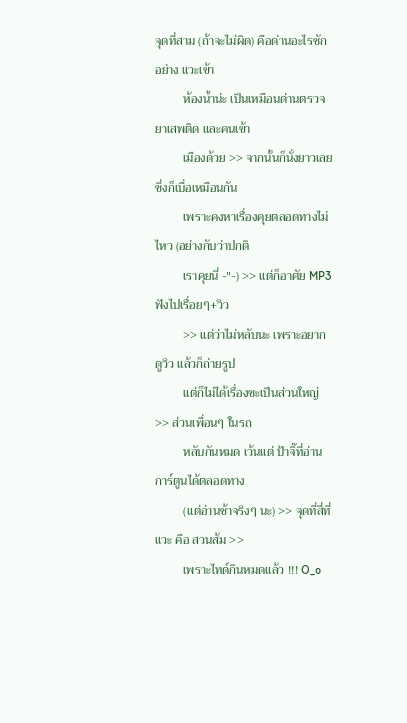จุดที่สาม (ถ้าจะไม่ผิด) คือด่านอะไรซักอย่าง แวะเข้า
         ห้องน้ำน่ะ เป็นเหมือนด่านตรวจยาเสพติด และคนเข้า
         เมืองด้วย >> จากนั้นก็นั่งยาวเลย ซึ่งก็เบื่อเหมือนกัน
         เพราะคงหาเรื่องคุยตลอดทางไม่ไหว (อย่างกับว่าปกติ
         เราคุยนี่ -"-) >> แต่ก็อาศัย MP3 ฟังไปเรื่อยๆ+วิว
         >> แต่ว่าไม่หลับนะ เพราะอยากดูวิว แล้วก็ถ่ายรูป
         แต่ก็ไม่ได้เรื่องซะเป็นส่วนใหญ่ >> ส่วนเพื่อนๆ ในรถ
         หลับกันหมด เว้นแต่ ป้าจิ๊ที่อ่านการ์ตูนได้ตลอดทาง
         (แต่อ่านช้าจริงๆ นะ) >> จุดที่สี่ที่แวะ คือ สวนส้ม >>
         เพราะไทด์กินหมดแล้ว !!! O_o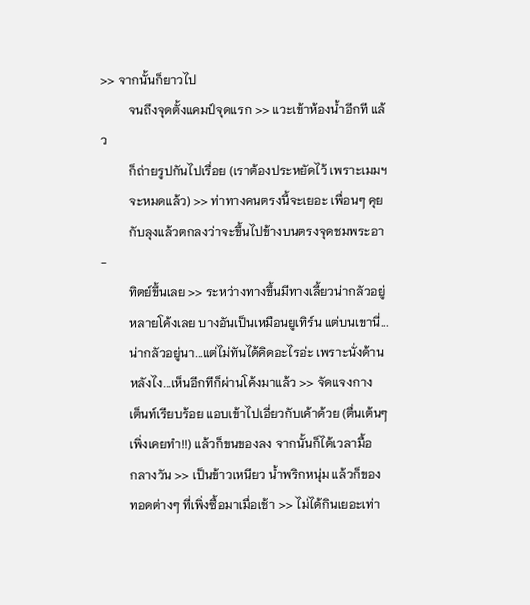>> จากนั้นก็ยาวไป
         จนถึงจุดตั้งแคมป์จุดแรก >> แวะเข้าห้องน้ำอีกที แล้ว
         ก็ถ่ายรูปกันไปเรื่อย (เราต้องประหยัดไว้ เพราะเมมฯ
         จะหมดแล้ว) >> ท่าทางคนตรงนี้จะเยอะ เพื่อนๆ คุย
         กับลุงแล้วตกลงว่าจะขึ้นไปข้างบนตรงจุดชมพระอา-
         ทิตย์ขึ้นเลย >> ระหว่างทางขึ้นมีทางเลี้ยวน่ากลัวอยู่
         หลายโค้งเลย บางอันเป็นเหมือนยูเทิร์น แต่บนเขานี่...
         น่ากลัวอยู่นา...แต่ไม่ทันได้คิดอะไรอ่ะ เพราะนั่งด้าน
         หลังไง...เห็นอีกทีก็ผ่านโค้งมาแล้ว >> จัดแจงกาง
         เต็นท์เรียบร้อย แอบเข้าไปเอี่ยวกับเค้าด้วย (ตื่นเต้นๆ
         เพิ่งเคยทำ!!) แล้วก็ขนของลง จากนั้นก็ได้เวลามื้อ
         กลางวัน >> เป็นข้าวเหนียว น้ำพริกหนุ่ม แล้วก็ของ
         ทอดต่างๆ ที่เพิ่งซื้อมาเมื่อเช้า >> ไม่ได้กินเยอะเท่า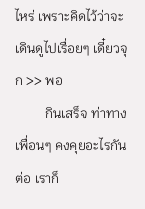ไหร่ เพราะคิดไว้ว่าจะเดินดูไปเรื่อยๆ เดี๋ยวจุก >> พอ
         กินเสร็จ ท่าทางเพื่อนๆ คงคุยอะไรกันต่อ เราก็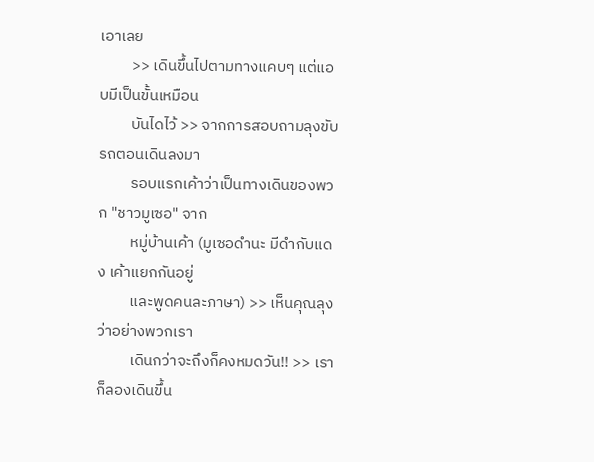เอาเลย
         >> เดินขึ้นไปตามทางแคบๆ แต่แอบมีเป็นขั้นเหมือน
         บันไดไว้ >> จากการสอบถามลุงขับรถตอนเดินลงมา
         รอบแรกเค้าว่าเป็นทางเดินของพวก "ชาวมูเซอ" จาก
         หมู่บ้านเค้า (มูเซอดำนะ มีดำกับแดง เค้าแยกกันอยู่
         และพูดคนละภาษา) >> เห็นคุณลุงว่าอย่างพวกเรา
         เดินกว่าจะถึงก็คงหมดวัน!! >> เราก็ลองเดินขึ้น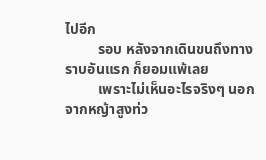ไปอีก
         รอบ หลังจากเดินขนถึงทางราบอันแรก ก็ยอมแพ้เลย
         เพราะไม่เห็นอะไรจริงๆ นอกจากหญ้าสูงท่ว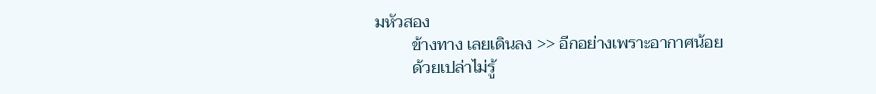มหัวสอง
         ข้างทาง เลยเดินลง >> อีกอย่างเพราะอากาศน้อย
         ด้วยเปล่าไม่รู้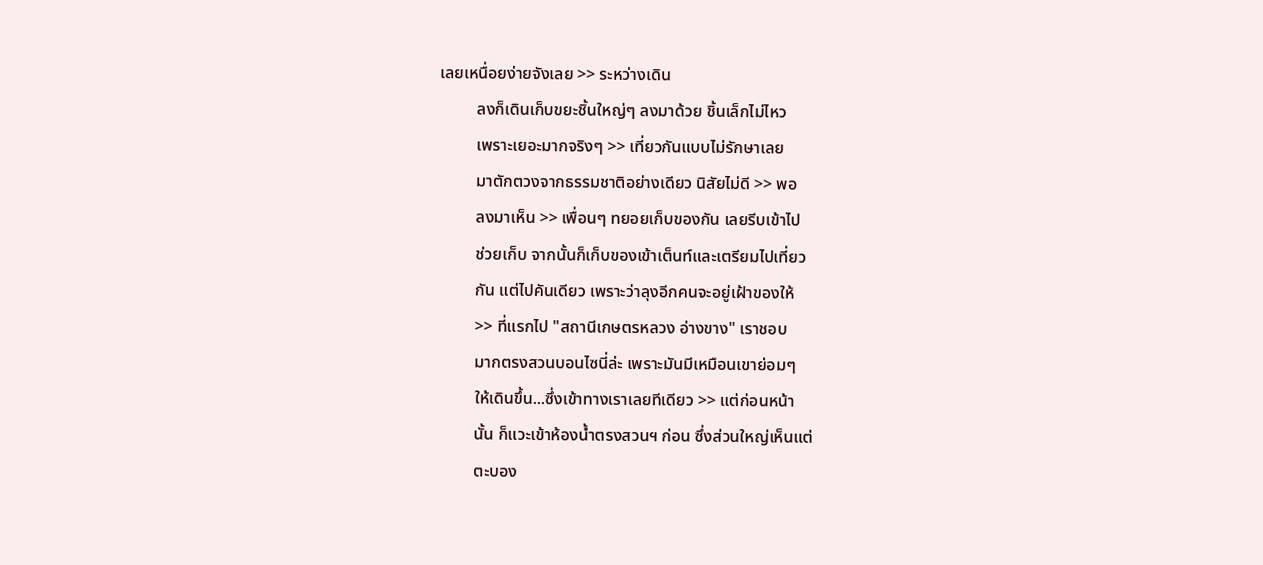เลยเหนื่อยง่ายจังเลย >> ระหว่างเดิน
         ลงก็เดินเก็บขยะชิ้นใหญ่ๆ ลงมาด้วย ชิ้นเล็กไม่ไหว
         เพราะเยอะมากจริงๆ >> เที่ยวกันแบบไม่รักษาเลย
         มาตักตวงจากธรรมชาติอย่างเดียว นิสัยไม่ดี >> พอ
         ลงมาเห็น >> เพื่อนๆ ทยอยเก็บของกัน เลยรีบเข้าไป
         ช่วยเก็บ จากนั้นก็เก็บของเข้าเต็นท์และเตรียมไปเที่ยว
         กัน แต่ไปคันเดียว เพราะว่าลุงอีกคนจะอยู่เฝ้าของให้
         >> ที่แรกไป "สถานีเกษตรหลวง อ่างขาง" เราชอบ
         มากตรงสวนบอนไซนี่ล่ะ เพราะมันมีเหมือนเขาย่อมๆ
         ให้เดินขึ้น...ซึ่งเข้าทางเราเลยทีเดียว >> แต่ก่อนหน้า
         นั้น ก็แวะเข้าห้องน้ำตรงสวนฯ ก่อน ซึ่งส่วนใหญ่เห็นแต่
         ตะบอง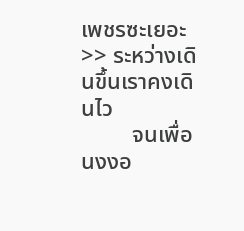เพชรซะเยอะ >> ระหว่างเดินขึ้นเราคงเดินไว
         จนเพื่อนงงอ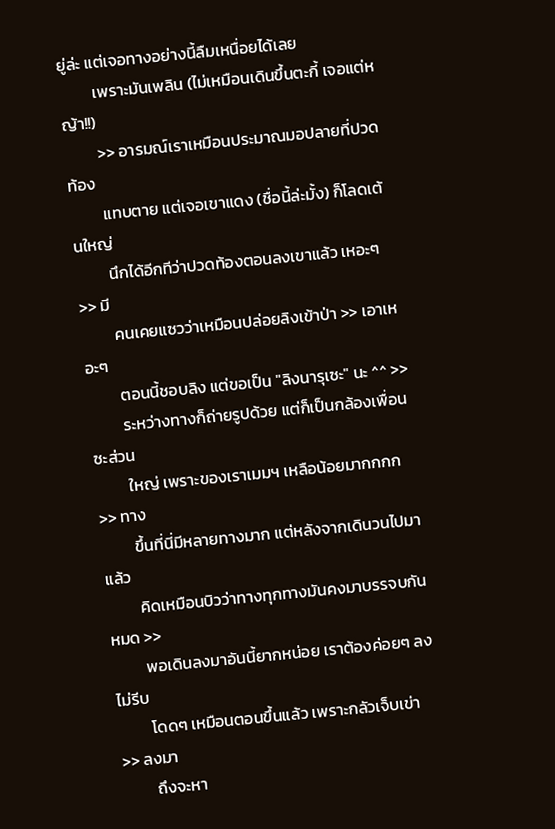ยู่ล่ะ แต่เจอทางอย่างนี้ลืมเหนื่อยได้เลย
         เพราะมันเพลิน (ไม่เหมือนเดินขึ้นตะกี้ เจอแต่หญ้า!!)
         >> อารมณ์เราเหมือนประมาณมอปลายที่ปวดท้อง
         แทบตาย แต่เจอเขาแดง (ชื่อนี้ล่ะมั้ง) ก็โลดเต้นใหญ่
         นึกได้อีกทีว่าปวดท้องตอนลงเขาแล้ว เหอะๆ >> มี
         คนเคยแซวว่าเหมือนปล่อยลิงเข้าป่า >> เอาเหอะๆ
         ตอนนี้ชอบลิง แต่ขอเป็น "ลิงนารุเซะ" นะ ^^ >>
         ระหว่างทางก็ถ่ายรูปด้วย แต่ก็เป็นกล้องเพื่อนซะส่วน
         ใหญ่ เพราะของเราเมมฯ เหลือน้อยมากกกก >> ทาง
         ขึ้นที่นี่มีหลายทางมาก แต่หลังจากเดินวนไปมาแล้ว
         คิดเหมือนบิวว่าทางทุกทางมันคงมาบรรจบกันหมด >>
         พอเดินลงมาอันนี้ยากหน่อย เราต้องค่อยๆ ลง ไม่รีบ
         โดดๆ เหมือนตอนขึ้นแล้ว เพราะกลัวเจ็บเข่า >> ลงมา
         ถึงจะหา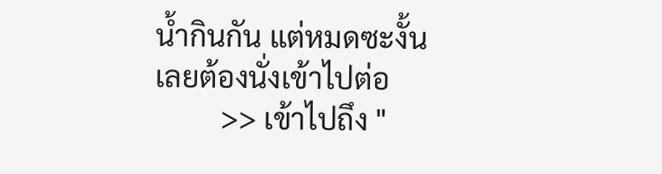น้ำกินกัน แต่หมดซะงั้น เลยต้องนั่งเข้าไปต่อ
         >> เข้าไปถึง "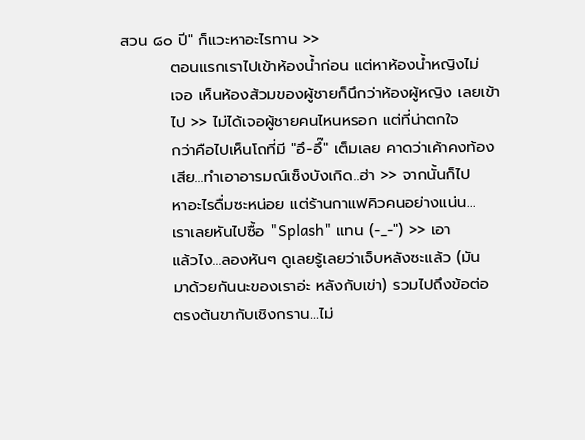สวน ๘๐ ปี" ก็แวะหาอะไรทาน >>
         ตอนแรกเราไปเข้าห้องน้ำก่อน แต่หาห้องน้ำหญิงไม่
         เจอ เห็นห้องส้วมของผู้ชายก็นึกว่าห้องผู้หญิง เลยเข้า
         ไป >> ไม่ได้เจอผู้ชายคนไหนหรอก แต่ที่น่าตกใจ
         กว่าคือไปเห็นโถที่มี "อึ-อึ๊" เต็มเลย คาดว่าเค้าคงท้อง
         เสีย...ทำเอาอารมณ์เซ็งบังเกิด..ฮ่า >> จากนั้นก็ไป
         หาอะไรดื่มซะหน่อย แต่ร้านกาแฟคิวคนอย่างแน่น...
         เราเลยหันไปซื้อ "Splash" แทน (-_-") >> เอา
         แล้วไง...ลองหันๆ ดูเลยรู้เลยว่าเจ็บหลังซะแล้ว (มัน
         มาด้วยกันนะของเราอ่ะ หลังกับเข่า) รวมไปถึงข้อต่อ
         ตรงต้นขากับเชิงกราน...ไม่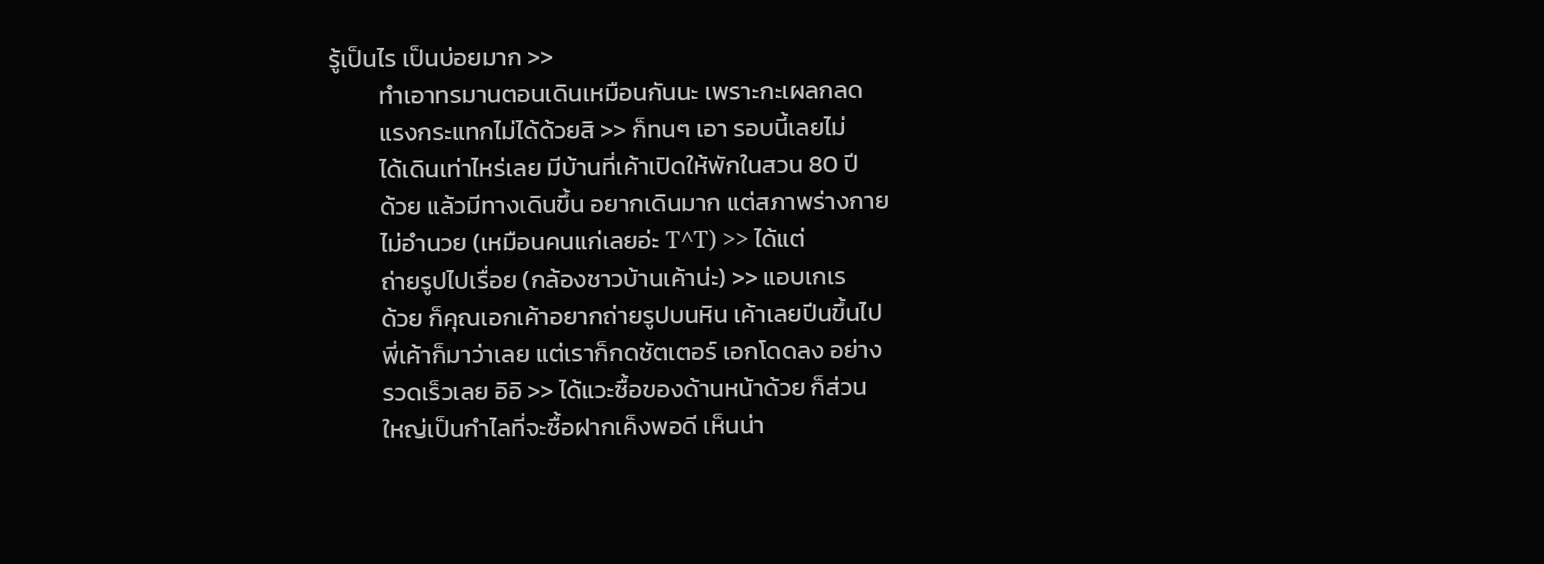รู้เป็นไร เป็นบ่อยมาก >>
         ทำเอาทรมานตอนเดินเหมือนกันนะ เพราะกะเผลกลด
         แรงกระแทกไม่ได้ด้วยสิ >> ก็ทนๆ เอา รอบนี้เลยไม่
         ได้เดินเท่าไหร่เลย มีบ้านที่เค้าเปิดให้พักในสวน 80 ปี
         ด้วย แล้วมีทางเดินขึ้น อยากเดินมาก แต่สภาพร่างกาย
         ไม่อำนวย (เหมือนคนแก่เลยอ่ะ T^T) >> ได้แต่
         ถ่ายรูปไปเรื่อย (กล้องชาวบ้านเค้าน่ะ) >> แอบเกเร
         ด้วย ก็คุณเอกเค้าอยากถ่ายรูปบนหิน เค้าเลยปีนขึ้นไป
         พี่เค้าก็มาว่าเลย แต่เราก็กดชัตเตอร์ เอกโดดลง อย่าง
         รวดเร็วเลย อิอิ >> ได้แวะซื้อของด้านหน้าด้วย ก็ส่วน
         ใหญ่เป็นกำไลที่จะซื้อฝากเค็งพอดี เห็นน่า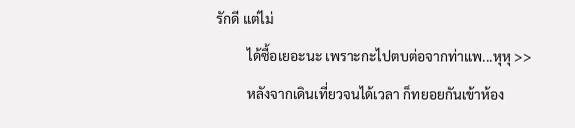รักดี แต่ไม่
         ได้ซื้อเยอะนะ เพราะกะไปตบต่อจากท่าแพ...หุหุ >>
         หลังจากเดินเที่ยวจนได้เวลา ก็ทยอยกันเข้าห้อง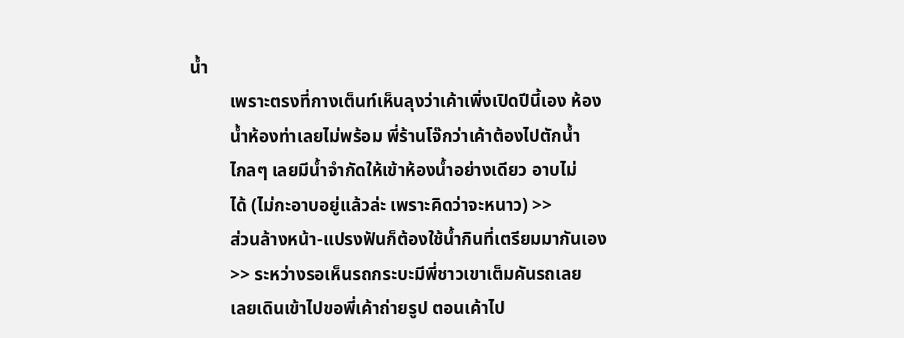น้ำ
         เพราะตรงที่กางเต็นท์เห็นลุงว่าเค้าเพิ่งเปิดปีนี้เอง ห้อง
         น้ำห้องท่าเลยไม่พร้อม พี่ร้านโจ๊กว่าเค้าต้องไปตักน้ำ
         ไกลๆ เลยมีน้ำจำกัดให้เข้าห้องน้ำอย่างเดียว อาบไม่
         ได้ (ไม่กะอาบอยู่แล้วล่ะ เพราะคิดว่าจะหนาว) >>
         ส่วนล้างหน้า-แปรงฟันก็ต้องใช้น้ำกินที่เตรียมมากันเอง
         >> ระหว่างรอเห็นรถกระบะมีพี่ชาวเขาเต็มคันรถเลย
         เลยเดินเข้าไปขอพี่เค้าถ่ายรูป ตอนเค้าไป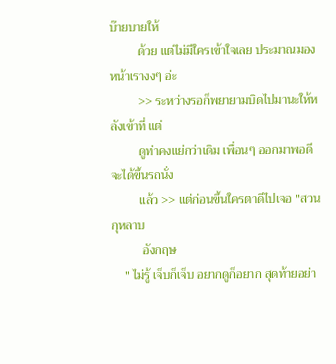บ๊ายบายให้
         ด้วย แต่ไม่มีใครเข้าใจเลย ประมาณมองหน้าเรางงๆ อ่ะ
         >> ระหว่างรอก็พยายามบิดไปมานะให้หลังเข้าที่ แต่
         ดูท่าคงแย่กว่าเดิม เพื่อนๆ ออกมาพอดี จะได้ขึ้นรถนั่ง
         แล้ว >> แต่ก่อนขึ้นใครตาดีไปเจอ "สวนกุหลาบ
          อังกฤษ
    " ไม่รู้ เจ็บก็เจ็บ อยากดูก็อยาก สุดท้ายอย่า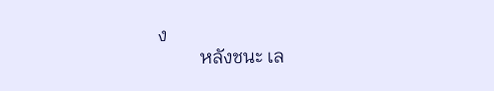ง
         หลังชนะ เล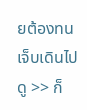ยต้องทนเจ็บเดินไปดู >> ก็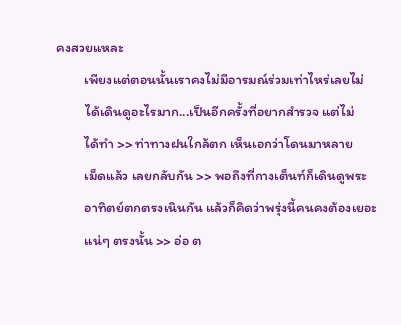คงสวยแหละ
         เพียงแต่ตอนนั้นเราคงไม่มีอารมณ์ร่วมเท่าไหร่เลยไม่
         ได้เดินดูอะไรมาก...เป็นอีกครั้งที่อยากสำรวจ แต่ไม่
         ได้ทำ >> ท่าทางฝนใกล้ตก เห็นเอกว่าโดนมาหลาย
         เม็ดแล้ว เลยกลับกัน >> พอถึงที่กางเต็นท์ก็เดินดูพระ
         อาทิตย์ตกตรงเนินกัน แล้วก็คิดว่าพรุ่งนี้คนคงต้องเยอะ
         แน่ๆ ตรงนั้น >> อ่อ ต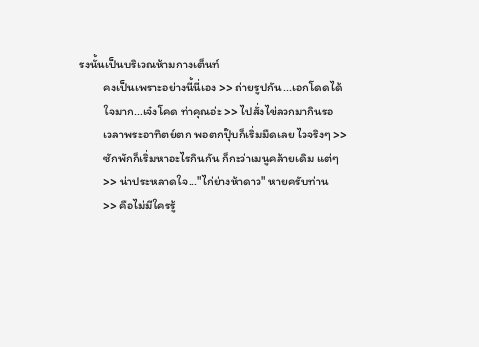รงนั้นเป็นบริเวณห้ามกางเต็นท์
         คงเป็นเพราะอย่างนี้นี่เอง >> ถ่ายรูปกัน...เอกโดดได้
         ใจมาก...เจ๋งโคด ท่าคุณอ่ะ >> ไปสั่งไข่ลวกมากินรอ
         เวลาพระอาทิตย์ตก พอตกปุ๊บก็เริ่มมืดเลย ไวจริงๆ >>
         ซักพักก็เริ่มหาอะไรกินกัน ก็กะว่าเมนูคล้ายเดิม แต่ๆ
         >> น่าประหลาดใจ..."ไก่ย่างห้าดาว" หายครับท่าน
         >> คือไม่มีใครรู้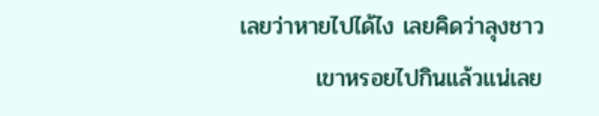เลยว่าหายไปได้ไง เลยคิดว่าลุงชาว
         เขาหรอยไปกินแล้วแน่เลย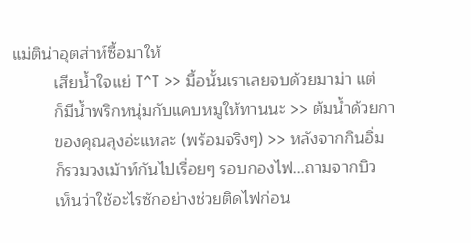แม่ติน่าอุตส่าห์ซื้อมาให้
         เสียน้ำใจแย่ T^T >> มื้อนั้นเราเลยจบด้วยมาม่า แต่
         ก็มีน้ำพริกหนุ่มกับแคบหมูให้ทานนะ >> ต้มน้ำด้วยกา
         ของคุณลุงอ่ะแหละ (พร้อมจริงๆ) >> หลังจากกินอิ่ม
         ก็รวมวงเม้าท์กันไปเรื่อยๆ รอบกองไฟ...ถามจากบิว
         เห็นว่าใช้อะไรซักอย่างช่วยติดไฟก่อน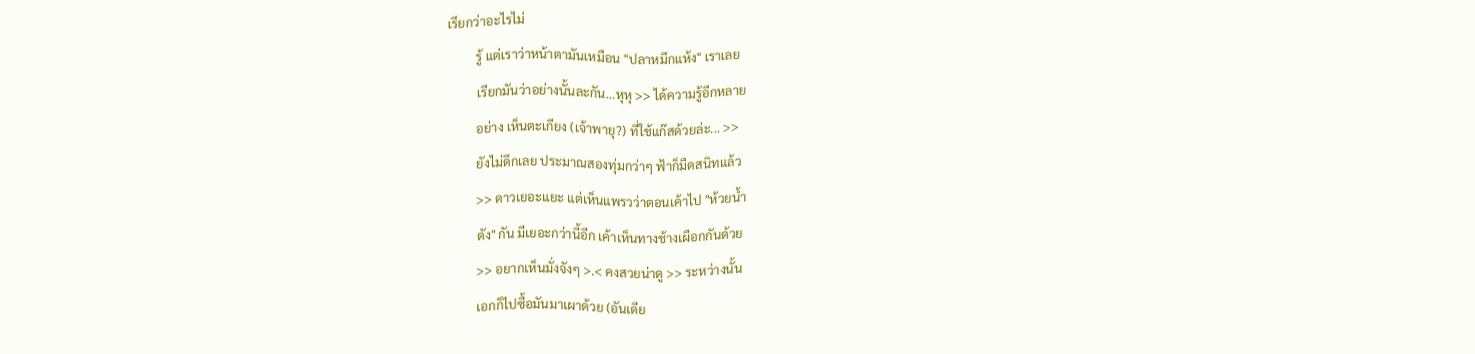เรียกว่าอะไรไม่
         รู้ แต่เราว่าหน้าตามันเหมือน "ปลาหมึกแห้ง" เราเลย
         เรียกมันว่าอย่างนั้นละกัน...หุหุ >> ได้ความรู้อีกหลาย
         อย่าง เห็นตะเกียง (เจ้าพายุ?) ที่ใช้แก๊สด้วยล่ะ... >>
         ยังไม่ดึกเลย ประมาณสองทุ่มกว่าๆ ฟ้าก็มืดสนิทแล้ว
         >> ดาวเยอะแยะ แต่เห็นแพรวว่าตอนเค้าไป "ห้วยน้ำ
         ดัง" กัน มีเยอะกว่านี้อีก เค้าเห็นทางช้างเผือกกันด้วย
         >> อยากเห็นมั่งจังๆ >.< คงสวยน่าดู >> ระหว่างนั้น
         เอกก็ไปซื้อมันมาเผาด้วย (อันเดีย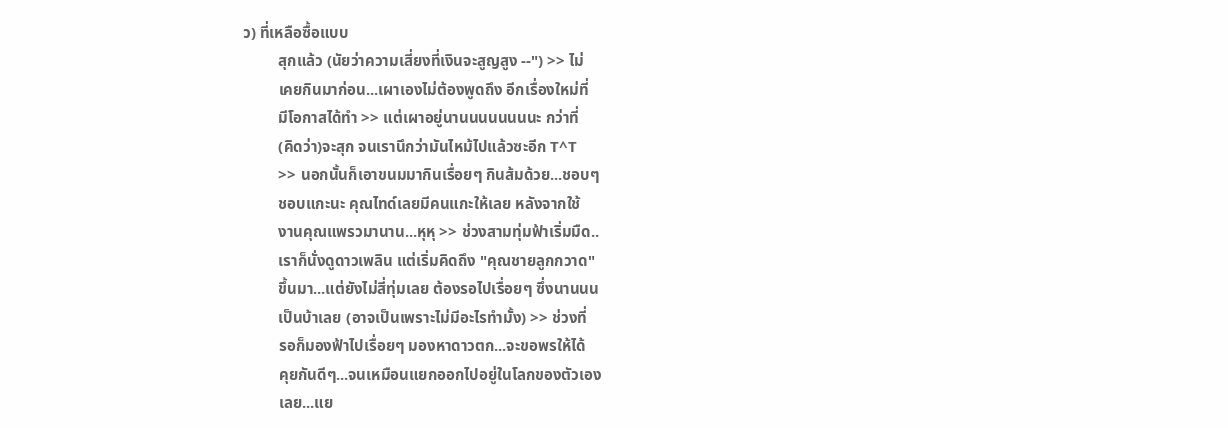ว) ที่เหลือซื้อแบบ
         สุกแล้ว (นัยว่าความเสี่ยงที่เงินจะสูญสูง --") >> ไม่
         เคยกินมาก่อน...เผาเองไม่ต้องพูดถึง อีกเรื่องใหม่ที่
         มีโอกาสได้ทำ >> แต่เผาอยู่นานนนนนนนนะ กว่าที่
         (คิดว่า)จะสุก จนเรานึกว่ามันไหม้ไปแล้วซะอีก T^T
         >> นอกนั้นก็เอาขนมมากินเรื่อยๆ กินส้มด้วย...ชอบๆ
         ชอบแกะนะ คุณไทด์เลยมีคนแกะให้เลย หลังจากใช้
         งานคุณแพรวมานาน...หุหุ >> ช่วงสามทุ่มฟ้าเริ่มมืด..
         เราก็นั่งดูดาวเพลิน แต่เริ่มคิดถึง "คุณชายลูกกวาด"
         ขึ้นมา...แต่ยังไม่สี่ทุ่มเลย ต้องรอไปเรื่อยๆ ซึ่งนานนน
         เป็นบ้าเลย (อาจเป็นเพราะไม่มีอะไรทำมั้ง) >> ช่วงที่
         รอก็มองฟ้าไปเรื่อยๆ มองหาดาวตก...จะขอพรให้ได้
         คุยกันดีๆ...จนเหมือนแยกออกไปอยู่ในโลกของตัวเอง
         เลย...แย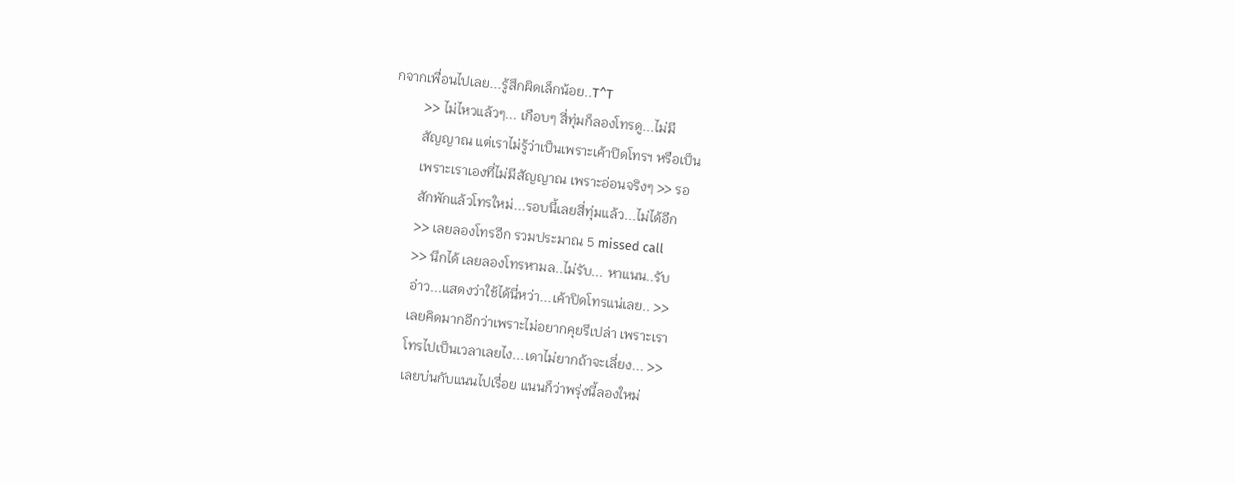กจากเพื่อนไปเลย...รู้สึกผิดเล็กน้อย..T^T
         >> ไม่ไหวแล้วๆ... เกือบๆ สี่ทุ่มก็ลองโทรดู...ไม่มี
         สัญญาณ แต่เราไม่รู้ว่าเป็นเพราะเค้าปิดโทรฯ หรือเป็น
         เพราะเราเองที่ไม่มีสัญญาณ เพราะอ่อนจริงๆ >> รอ
         สักพักแล้วโทรใหม่...รอบนี้เลยสี่ทุ่มแล้ว...ไม่ได้อีก
         >> เลยลองโทรอีก รวมประมาณ 5 missed call
         >> นึกได้ เลยลองโทรหามล..ไม่รับ... หาแนน..รับ
         อ่าว...แสดงว่าใช้ได้นี่หว่า...เค้าปิดโทรแน่เลย.. >>
         เลยคิดมากอีกว่าเพราะไม่อยากคุยรึเปล่า เพราะเรา
         โทรไปเป็นเวลาเลยไง...เดาไม่ยากถ้าจะเลี่ยง... >>
         เลยบ่นกับแนนไปเรื่อย แนนก็ว่าพรุ่งนี้ลองใหม่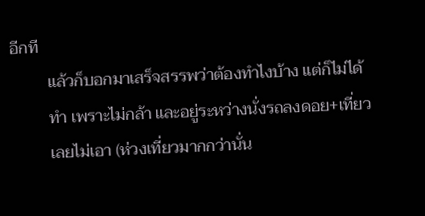อีกที
         แล้วก็บอกมาเสร็จสรรพว่าต้องทำไงบ้าง แต่ก็ไม่ได้
         ทำ เพราะไม่กล้า และอยู่ระหว่างนั่งรถลงดอย+เที่ยว
         เลยไม่เอา (ห่วงเที่ยวมากกว่านั่น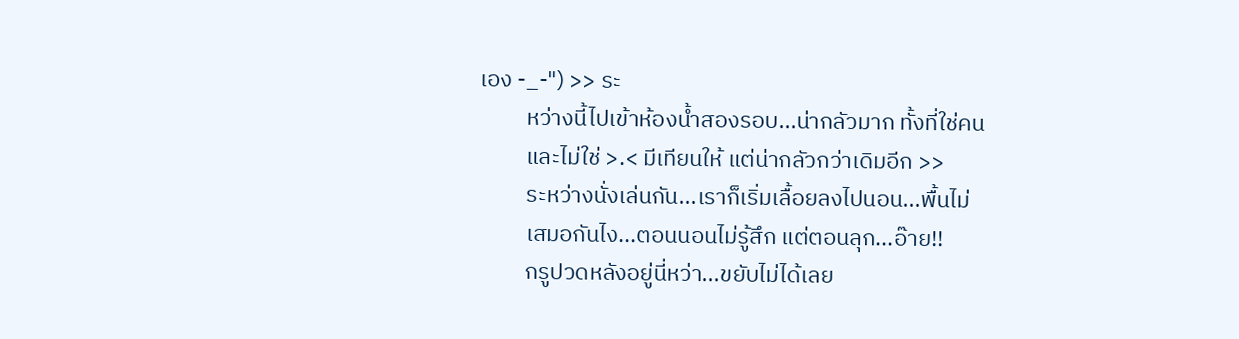เอง -_-") >> ระ
         หว่างนี้ไปเข้าห้องน้ำสองรอบ...น่ากลัวมาก ทั้งที่ใช่คน
         และไม่ใช่ >.< มีเทียนให้ แต่น่ากลัวกว่าเดิมอีก >>
         ระหว่างนั่งเล่นกัน...เราก็เริ่มเลื้อยลงไปนอน...พื้นไม่
         เสมอกันไง...ตอนนอนไม่รู้สึก แต่ตอนลุก...อ๊าย!!
         กรูปวดหลังอยู่นี่หว่า...ขยับไม่ได้เลย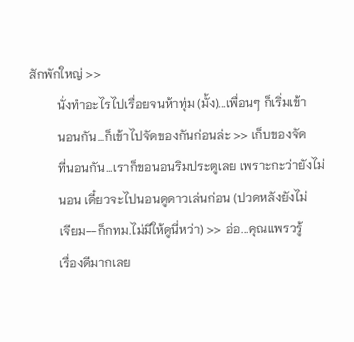สักพักใหญ่ >>
         นั่งทำอะไรไปเรื่อยจนห้าทุ่ม (มั้ง)...เพื่อนๆ ก็เริ่มเข้า
         นอนกัน...ก็เข้าไปจัดของกันก่อนล่ะ >> เก็บของจัด
         ที่นอนกัน...เราก็ขอนอนริมประตูเลย เพราะกะว่ายังไม่
         นอน เดี๋ยวจะไปนอนดูดาวเล่นก่อน (ปวดหลังยังไม่
         เจียม--ก็กทม.ไม่มีให้ดูนี่หว่า) >> อ่อ...คุณแพรวรู้
         เรื่องดีมากเลย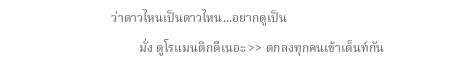ว่าดาวไหนเป็นดาวไหน...อยากดูเป็น
         มั่ง ดูโรแมนติกดีเนอะ >> ตกลงทุกคนเข้าเต็นท์กัน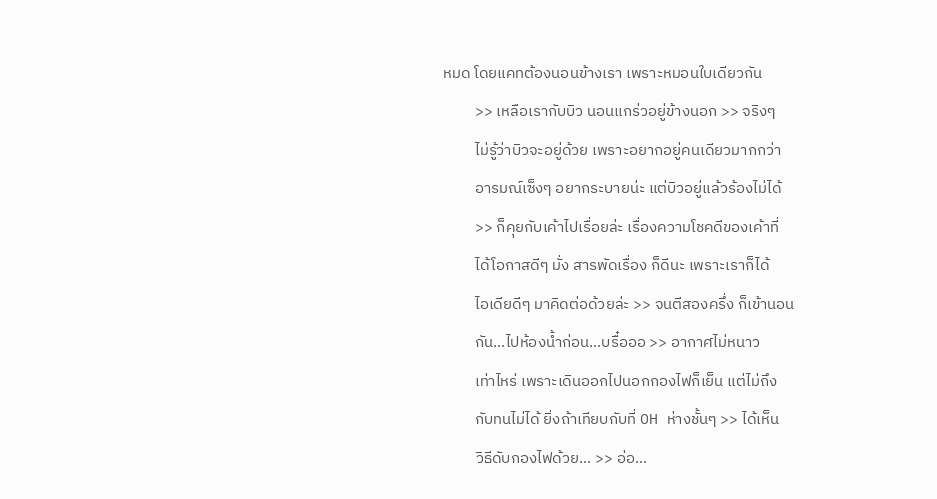หมด โดยแคทต้องนอนข้างเรา เพราะหมอนใบเดียวกัน
         >> เหลือเรากับบิว นอนแกร่วอยู่ข้างนอก >> จริงๆ
         ไม่รู้ว่าบิวจะอยู่ด้วย เพราะอยากอยู่คนเดียวมากกว่า
         อารมณ์เซ็งๆ อยากระบายน่ะ แต่บิวอยู่แล้วร้องไม่ได้
         >> ก็คุยกับเค้าไปเรื่อยล่ะ เรื่องความโชคดีของเค้าที่
         ได้โอกาสดีๆ มั่ง สารพัดเรื่อง ก็ดีนะ เพราะเราก็ได้
         ไอเดียดีๆ มาคิดต่อด้วยล่ะ >> จนตีสองครึ่ง ก็เข้านอน
         กัน...ไปห้องน้ำก่อน...บรื๋อออ >> อากาศไม่หนาว
         เท่าไหร่ เพราะเดินออกไปนอกกองไฟก็เย็น แต่ไม่ถึง
         กับทนไม่ได้ ยิ่งถ้าเทียบกับที่ OH ห่างชั้นๆ >> ได้เห็น
         วิธีดับกองไฟด้วย... >> อ่อ...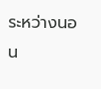ระหว่างนอน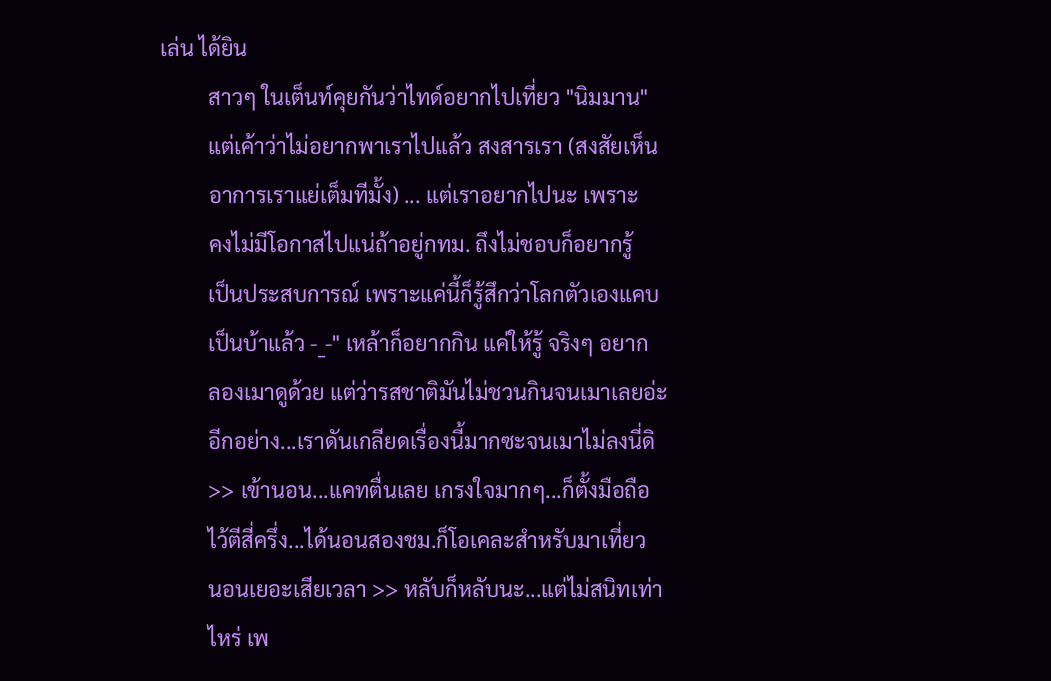เล่น ได้ยิน
         สาวๆ ในเต็นท์คุยกันว่าไทด์อยากไปเที่ยว "นิมมาน"
         แต่เค้าว่าไม่อยากพาเราไปแล้ว สงสารเรา (สงสัยเห็น
         อาการเราแย่เต็มทีมั้ง) ... แต่เราอยากไปนะ เพราะ
         คงไม่มีโอกาสไปแน่ถ้าอยู่กทม. ถึงไม่ชอบก็อยากรู้
         เป็นประสบการณ์ เพราะแค่นี้ก็รู้สึกว่าโลกตัวเองแคบ
         เป็นบ้าแล้ว -_-" เหล้าก็อยากกิน แค่ให้รู้ จริงๆ อยาก
         ลองเมาดูด้วย แต่ว่ารสชาติมันไม่ชวนกินจนเมาเลยอ่ะ
         อีกอย่าง...เราดันเกลียดเรื่องนี้มากซะจนเมาไม่ลงนี่ดิ
         >> เข้านอน...แคทตื่นเลย เกรงใจมากๆ...ก็ตั้งมือถือ
         ไว้ตีสี่ครึ่ง...ได้นอนสองชม.ก็โอเคละสำหรับมาเที่ยว
         นอนเยอะเสียเวลา >> หลับก็หลับนะ...แต่ไม่สนิทเท่า
         ไหร่ เพ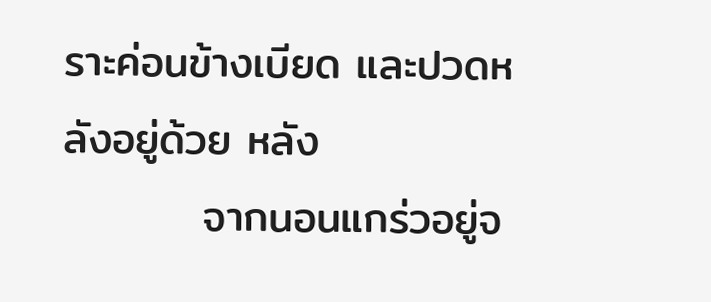ราะค่อนข้างเบียด และปวดหลังอยู่ด้วย หลัง
         จากนอนแกร่วอยู่จ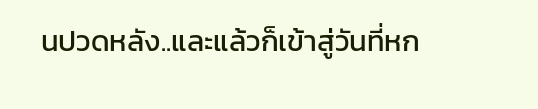นปวดหลัง..และแล้วก็เข้าสู่วันที่หก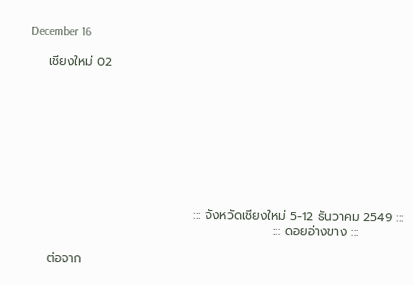December 16

    เชียงใหม่ 02









                                     ::: จังหวัดเชียงใหม่ 5-12 ธันวาคม 2549 :::
                                                       ::: ดอยอ่างขาง :::

    ต่อจาก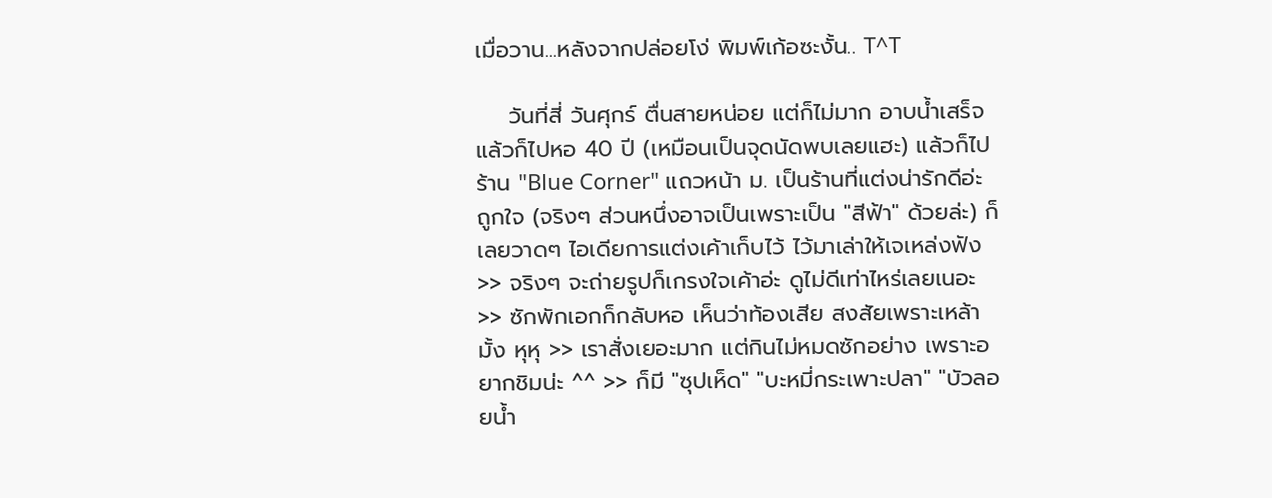เมื่อวาน...หลังจากปล่อยโง่ พิมพ์เก้อซะงั้น.. T^T

    วันที่สี่ วันศุกร์ ตื่นสายหน่อย แต่ก็ไม่มาก อาบน้ำเสร็จ แล้วก็ไปหอ 40 ปี (เหมือนเป็นจุดนัดพบเลยแฮะ) แล้วก็ไปร้าน "Blue Corner" แถวหน้า ม. เป็นร้านที่แต่งน่ารักดีอ่ะ ถูกใจ (จริงๆ ส่วนหนึ่งอาจเป็นเพราะเป็น "สีฟ้า" ด้วยล่ะ) ก็เลยวาดๆ ไอเดียการแต่งเค้าเก็บไว้ ไว้มาเล่าให้เจเหล่งฟัง >> จริงๆ จะถ่ายรูปก็เกรงใจเค้าอ่ะ ดูไม่ดีเท่าไหร่เลยเนอะ >> ซักพักเอกก็กลับหอ เห็นว่าท้องเสีย สงสัยเพราะเหล้ามั้ง หุหุ >> เราสั่งเยอะมาก แต่กินไม่หมดซักอย่าง เพราะอยากชิมน่ะ ^^ >> ก็มี "ซุปเห็ด" "บะหมี่กระเพาะปลา" "บัวลอยน้ำ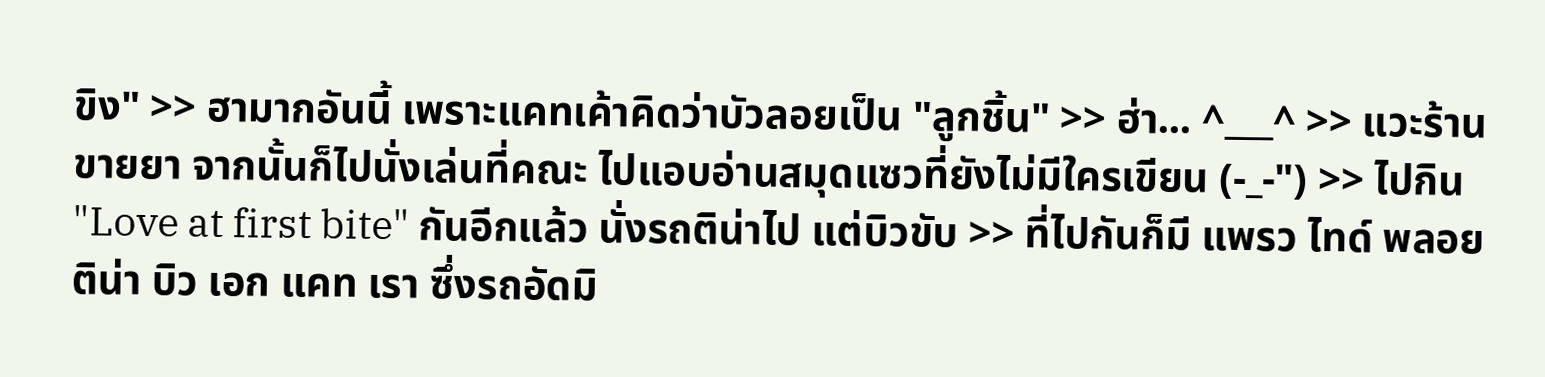ขิง" >> ฮามากอันนี้ เพราะแคทเค้าคิดว่าบัวลอยเป็น "ลูกชิ้น" >> ฮ่า... ^___^ >> แวะร้านขายยา จากนั้นก็ไปนั่งเล่นที่คณะ ไปแอบอ่านสมุดแซวที่ยังไม่มีใครเขียน (-_-") >> ไปกิน "Love at first bite" กันอีกแล้ว นั่งรถติน่าไป แต่บิวขับ >> ที่ไปกันก็มี แพรว ไทด์ พลอย ติน่า บิว เอก แคท เรา ซึ่งรถอัดมิ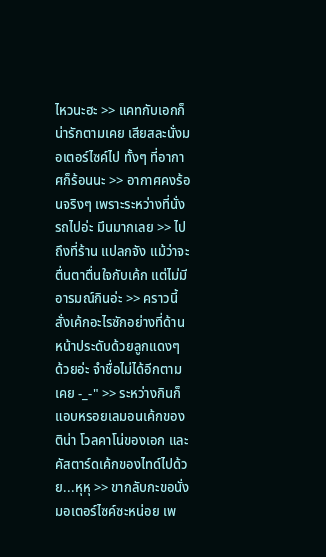ไหวนะฮะ >> แคทกับเอกก็น่ารักตามเคย เสียสละนั่งมอเตอร์ไซค์ไป ทั้งๆ ที่อากาศก็ร้อนนะ >> อากาศคงร้อนจริงๆ เพราะระหว่างที่นั่งรถไปอ่ะ มึนมากเลย >> ไปถึงที่ร้าน แปลกจัง แม้ว่าจะตื่นตาตื่นใจกับเค้ก แต่ไม่มีอารมณ์กินอ่ะ >> คราวนี้สั่งเค้กอะไรซักอย่างที่ด้านหน้าประดับด้วยลูกแดงๆ ด้วยอ่ะ จำชื่อไม่ได้อีกตามเคย -_-" >> ระหว่างกินก็แอบหรอยเลมอนเค้กของติน่า โวลคาโน่ของเอก และคัสตาร์ดเค้กของไทด์ไปด้วย...หุหุ >> ขากลับกะขอนั่งมอเตอร์ไซค์ซะหน่อย เพ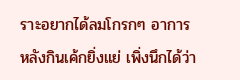ราะอยากได้ลมโกรกๆ อาการหลังกินเค้กยิ่งแย่ เพิ่งนึกได้ว่า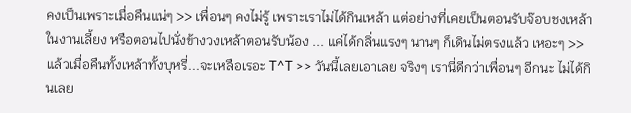คงเป็นเพราะเมื่อคืนแน่ๆ >> เพื่อนๆ คงไม่รู้ เพราะเราไม่ได้กินเหล้า แต่อย่างที่เคยเป็นตอนรับจ๊อบชงเหล้าในงานเลี้ยง หรือตอนไปนั่งข้างวงเหล้าตอนรับน้อง ... แค่ได้กลิ่นแรงๆ นานๆ ก็เดินไม่ตรงแล้ว เหอะๆ >> แล้วเมื่อคืนทั้งเหล้าทั้งบุหรี่...จะเหลือเรอะ T^T >> วันนี้เลยเอาเลย จริงๆ เรานี่ดีกว่าเพื่อนๆ อีกนะ ไม่ได้กินเลย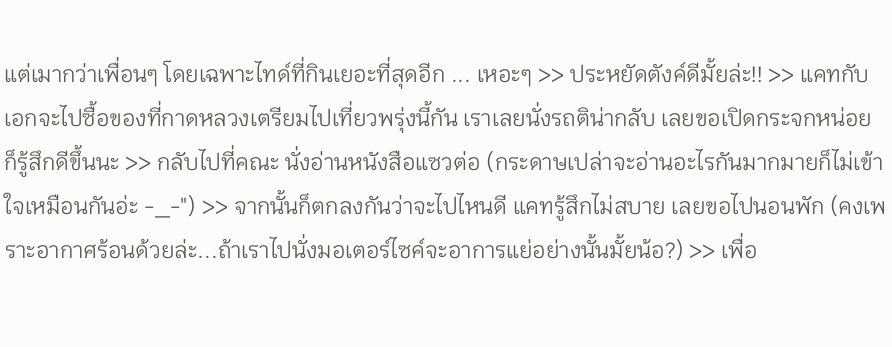แต่เมากว่าเพื่อนๆ โดยเฉพาะไทด์ที่กินเยอะที่สุดอีก ... เหอะๆ >> ประหยัดตังค์ดีมั้ยล่ะ!! >> แคทกับเอกจะไปซื้อของที่กาดหลวงเตรียมไปเที่ยวพรุ่งนี้กัน เราเลยนั่งรถติน่ากลับ เลยขอเปิดกระจกหน่อย ก็รู้สึกดีขึ้นนะ >> กลับไปที่คณะ นั่งอ่านหนังสือแซวต่อ (กระดาษเปล่าจะอ่านอะไรกันมากมายก็ไม่เข้าใจเหมือนกันอ่ะ -_-") >> จากนั้นก็ตกลงกันว่าจะไปไหนดี แคทรู้สึกไม่สบาย เลยขอไปนอนพัก (คงเพราะอากาศร้อนด้วยล่ะ...ถ้าเราไปนั่งมอเตอร์ไซค์จะอาการแย่อย่างนั้นมั้ยน้อ?) >> เพื่อ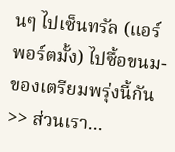นๆ ไปเซ็นทรัล (แอร์พอร์ตมั้ง) ไปซื้อขนม-ของเตรียมพรุ่งนี้กัน >> ส่วนเรา...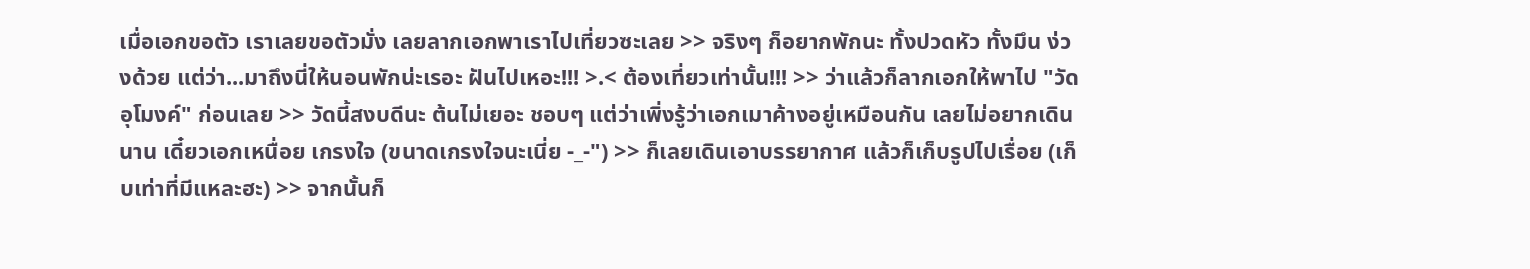เมื่อเอกขอตัว เราเลยขอตัวมั่ง เลยลากเอกพาเราไปเที่ยวซะเลย >> จริงๆ ก็อยากพักนะ ทั้งปวดหัว ทั้งมึน ง่วงด้วย แต่ว่า...มาถึงนี่ให้นอนพักน่ะเรอะ ฝันไปเหอะ!!! >.< ต้องเที่ยวเท่านั้น!!! >> ว่าแล้วก็ลากเอกให้พาไป "วัดอุโมงค์" ก่อนเลย >> วัดนี้สงบดีนะ ต้นไม่เยอะ ชอบๆ แต่ว่าเพิ่งรู้ว่าเอกเมาค้างอยู่เหมือนกัน เลยไม่อยากเดินนาน เดี๋ยวเอกเหนื่อย เกรงใจ (ขนาดเกรงใจนะเนี่ย -_-") >> ก็เลยเดินเอาบรรยากาศ แล้วก็เก็บรูปไปเรื่อย (เก็บเท่าที่มีแหละฮะ) >> จากนั้นก็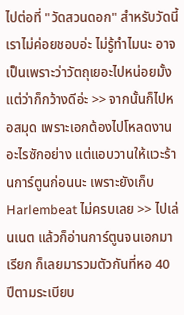ไปต่อที่ "วัดสวนดอก" สำหรับวัดนี้เราไม่ค่อยชอบอ่ะ ไม่รู้ทำไมนะ อาจเป็นเพราะว่าวัตถุเยอะไปหน่อยมั้ง แต่ว่าก็กว้างดีอ่ะ >> จากนั้นก็ไปหอสมุด เพราะเอกต้องไปโหลดงานอะไรซักอย่าง แต่แอบวานให้แวะร้านการ์ตูนก่อนนะ เพราะยังเก็บ Harlembeat ไม่ครบเลย >> ไปเล่นเนต แล้วก็อ่านการ์ตูนจนเอกมาเรียก ก็เลยมารวมตัวกันที่หอ 40 ปีตามระเบียบ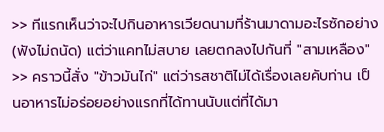>> ทีแรกเห็นว่าจะไปกินอาหารเวียดนามที่ร้านมาดามอะไรซักอย่าง (ฟังไม่ถนัด) แต่ว่าแคทไม่สบาย เลยตกลงไปกันที่ "สามเหลือง" >> คราวนี้สั่ง "ข้าวมันไก่" แต่ว่ารสชาติไม่ได้เรื่องเลยคับท่าน เป็นอาหารไม่อร่อยอย่างแรกที่ได้ทานนับแต่ที่ได้มา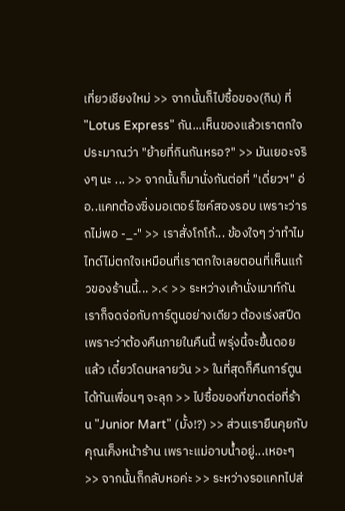เที่ยวเชียงใหม่ >> จากนั้นก็ไปซื้อของ(กิน) ที่ "Lotus Express" กัน...เห็นของแล้วเราตกใจ ประมาณว่า "ย้ายที่กินกันหรอ?" >> มันเยอะจริงๆ นะ ... >> จากนั้นก็มานั่งกันต่อที่ "เดี่ยวฯ" อ่อ..แคทต้องซิ่งมอเตอร์ไซค์สองรอบ เพราะว่ารถไม่พอ -_-" >> เราสั่งโกโก้... ข้องใจๆ ว่าทำไมไทด์ไม่ตกใจเหมือนที่เราตกใจเลยตอนที่เห็นแก้วของร้านนี้... >.< >> ระหว่างเค้านั่งเมาท์กัน เราก็จดจ่อกับการ์ตูนอย่างเดียว ต้องเร่งสปีด เพราะว่าต้องคืนภายในคืนนี้ พรุ่งนี้จะขึ้นดอยแล้ว เดี๋ยวโดนหลายวัน >> ในที่สุดก็คืนการ์ตูนได้ทันเพื่อนๆ จะลุก >> ไปซื้อของที่ขาดต่อที่ร้าน "Junior Mart" (มั้ง!?) >> ส่วนเรายืนคุยกับคุณเค็งหน้าร้าน เพราะแม่อาบน้ำอยู่...เหอะๆ >> จากนั้นก็กลับหอค่ะ >> ระหว่างรอแคทไปส่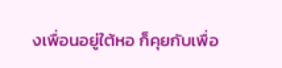งเพื่อนอยู่ใต้หอ ก็คุยกับเพื่อ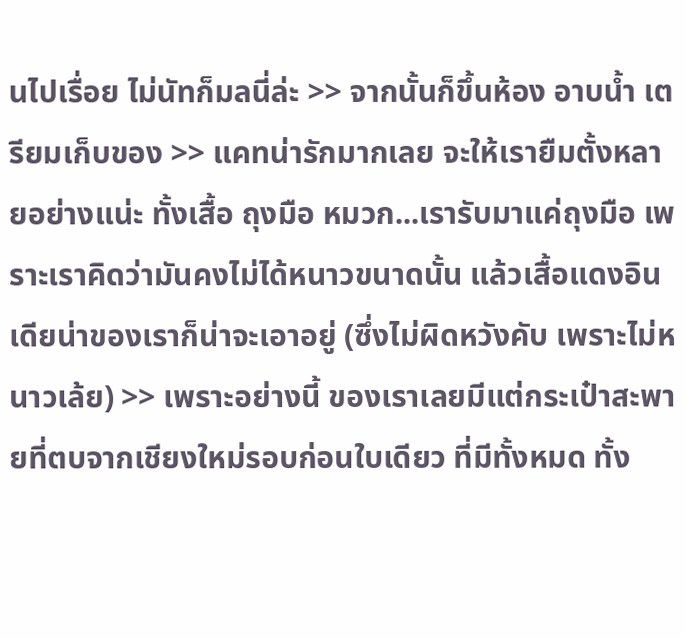นไปเรื่อย ไม่นัทก็มลนี่ล่ะ >> จากนั้นก็ขึ้นห้อง อาบน้ำ เตรียมเก็บของ >> แคทน่ารักมากเลย จะให้เรายืมตั้งหลายอย่างแน่ะ ทั้งเสื้อ ถุงมือ หมวก...เรารับมาแค่ถุงมือ เพราะเราคิดว่ามันคงไม่ได้หนาวขนาดนั้น แล้วเสื้อแดงอินเดียน่าของเราก็น่าจะเอาอยู่ (ซึ่งไม่ผิดหวังคับ เพราะไม่หนาวเล้ย) >> เพราะอย่างนี้ ของเราเลยมีแต่กระเป๋าสะพายที่ตบจากเชียงใหม่รอบก่อนใบเดียว ที่มีทั้งหมด ทั้ง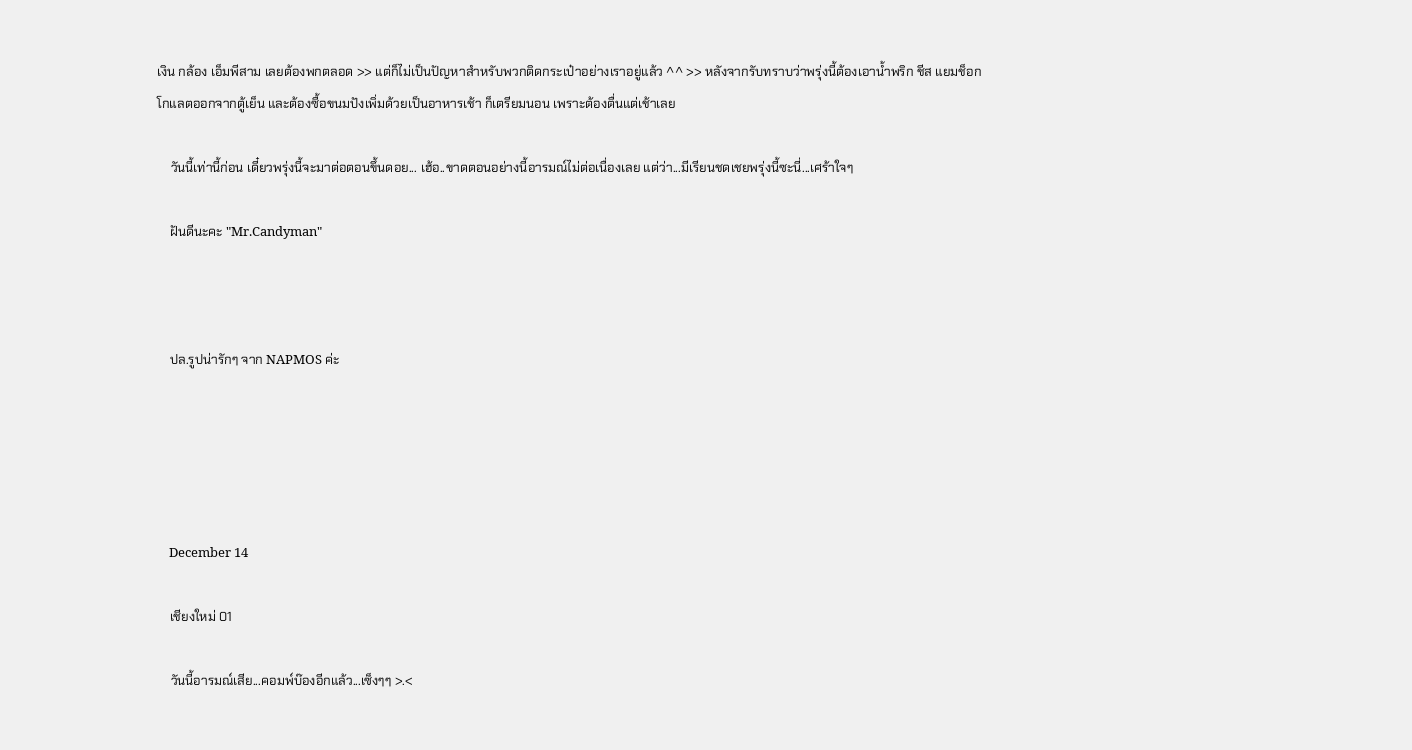เงิน กล้อง เอ็มพีสาม เลยต้องพกตลอด >> แต่ก็ไม่เป็นปัญหาสำหรับพวกติดกระเป๋าอย่างเราอยู่แล้ว ^^ >> หลังจากรับทราบว่าพรุ่งนี้ต้องเอาน้ำพริก ชีส แยมช็อกโกแลตออกจากตู้เย็น และต้องซื้อขนมปังเพิ่มด้วยเป็นอาหารเช้า ก็เตรียมนอน เพราะต้องตื่นแต่เช้าเลย

    วันนี้เท่านี้ก่อน เดี๋ยวพรุ่งนี้จะมาต่อตอนขึ้นดอย... เฮ้อ..ขาดตอนอย่างนี้อารมณ์ไม่ต่อเนื่องเลย แต่ว่า...มีเรียนชดเชยพรุ่งนี้ซะนี่...เศร้าใจๆ

    ฝันดีนะคะ "Mr.Candyman"



    ปล.รูปน่ารักๆ จาก NAPMOS ค่ะ





    December 14

    เชียงใหม่ 01

    วันนี้อารมณ์เสีย...คอมพ์บ๊องอีกแล้ว...เซ็งๆๆ >.<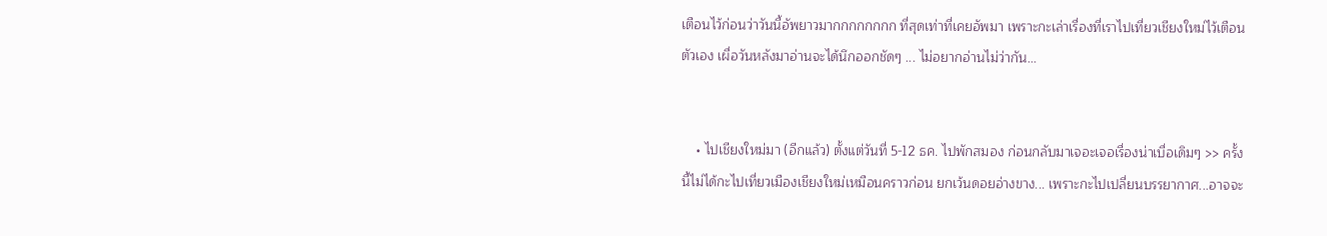เตือนไว้ก่อนว่าวันนี้อัพยาวมากกกกกกกก ที่สุดเท่าที่เคยอัพมา เพราะกะเล่าเรื่องที่เราไปเที่ยวเชียงใหม่ไว้เตือนตัวเอง เผื่อวันหลังมาอ่านจะได้นึกออกชัดๆ ... ไม่อยากอ่านไม่ว่ากัน...


    • ไปเชียงใหม่มา (อีกแล้ว) ตั้งแต่วันที่ 5-12 ธค. ไปพักสมอง ก่อนกลับมาเจอะเจอเรื่องน่าเบื่อเดิมๆ >> ครั้งนี้ไม่ได้กะไปเที่ยวเมืองเชียงใหม่เหมือนคราวก่อน ยกเว้นดอยอ่างขาง... เพราะกะไปเปลี่ยนบรรยากาศ...อาจจะ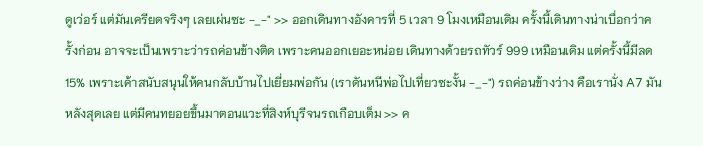ดูเว่อร์ แต่มันเครียดจริงๆ เลยเผ่นซะ -_-" >> ออกเดินทางอังคารที่ 5 เวลา 9 โมงเหมือนเดิม ครั้งนี้เดินทางน่าเบื่อกว่าครั้งก่อน อาจจะเป็นเพราะว่ารถค่อนข้างติด เพราะคนออกเยอะหน่อย เดินทางด้วยรถทัวร์ 999 เหมือนเดิม แต่ครั้งนี้มีลด 15% เพราะเค้าสนับสนุนให้คนกลับบ้านไปเยี่ยมพ่อกัน (เราดันหนีพ่อไปเที่ยวซะงั้น -_-") รถค่อนข้างว่าง คือเรานั่ง A7 มันหลังสุดเลย แต่มีคนทยอยขึ้นมาตอนแวะที่สิงห์บุรีจนรถเกือบเต็ม >> ค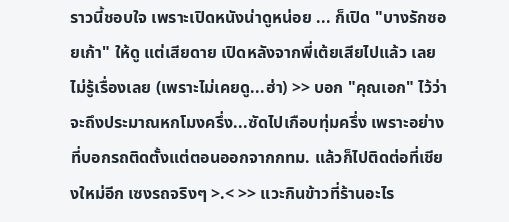ราวนี้ชอบใจ เพราะเปิดหนังน่าดูหน่อย ... ก็เปิด "บางรักซอยเก้า" ให้ดู แต่เสียดาย เปิดหลังจากพี่เต้ยเสียไปแล้ว เลยไม่รู้เรื่องเลย (เพราะไม่เคยดู...ฮ่า) >> บอก "คุณเอก" ไว้ว่าจะถึงประมาณหกโมงครึ่ง...ซัดไปเกือบทุ่มครึ่ง เพราะอย่างที่บอกรถติดตั้งแต่ตอนออกจากกทม. แล้วก็ไปติดต่อที่เชียงใหม่อีก เซงรถจริงๆ >.< >> แวะกินข้าวที่ร้านอะไร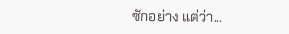ซักอย่าง แต่ว่า...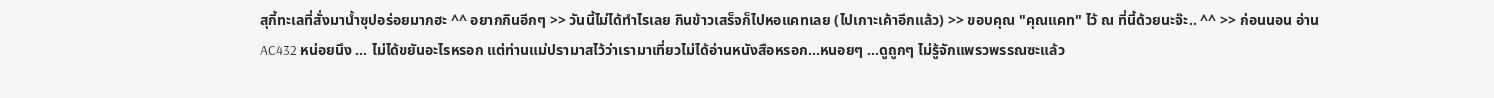สุกี้ทะเลที่สั่งมาน้ำซุปอร่อยมากฮะ ^^ อยากกินอีกๆ >> วันนี้ไม่ได้ทำไรเลย กินข้าวเสร็จก็ไปหอแคทเลย (ไปเกาะเค้าอีกแล้ว) >> ขอบคุณ "คุณแคท" ไว้ ณ ที่นี้ด้วยนะจ๊ะ.. ^^ >> ก่อนนอน อ่าน AC432 หน่อยนึง ... ไม่ได้ขยันอะไรหรอก แต่ท่านแม่ปรามาสไว้ว่าเรามาเที่ยวไม่ได้อ่านหนังสือหรอก...หนอยๆ ...ดูถูกๆ ไม่รู้จักแพรวพรรณซะแล้ว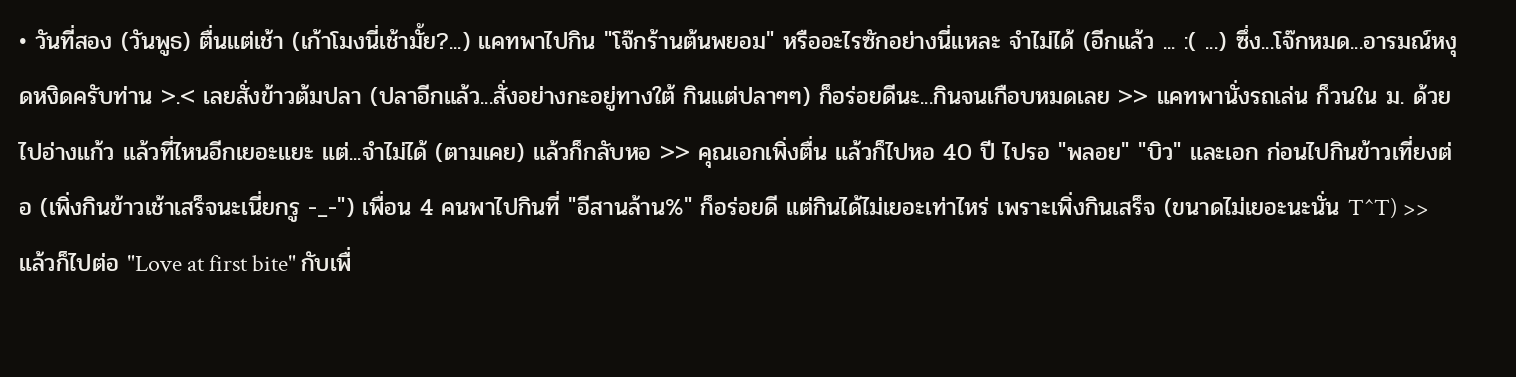• วันที่สอง (วันพูธ) ตื่นแต่เช้า (เก้าโมงนี่เช้ามั้ย?...) แคทพาไปกิน "โจ๊กร้านต้นพยอม" หรืออะไรซักอย่างนี่แหละ จำไม่ได้ (อีกแล้ว ... :( ...) ซึ่ง...โจ๊กหมด...อารมณ์หงุดหงิดครับท่าน >.< เลยสั่งข้าวต้มปลา (ปลาอีกแล้ว...สั่งอย่างกะอยู่ทางใต้ กินแต่ปลาๆๆ) ก็อร่อยดีนะ...กินจนเกือบหมดเลย >> แคทพานั่งรถเล่น ก็วนใน ม. ด้วย ไปอ่างแก้ว แล้วที่ไหนอีกเยอะแยะ แต่...จำไม่ได้ (ตามเคย) แล้วก็กลับหอ >> คุณเอกเพิ่งตื่น แล้วก็ไปหอ 40 ปี ไปรอ "พลอย" "บิว" และเอก ก่อนไปกินข้าวเที่ยงต่อ (เพิ่งกินข้าวเช้าเสร็จนะเนี่ยกรู -_-") เพื่อน 4 คนพาไปกินที่ "อีสานล้าน%" ก็อร่อยดี แต่กินได้ไม่เยอะเท่าไหร่ เพราะเพิ่งกินเสร็จ (ขนาดไม่เยอะนะนั่น T^T) >> แล้วก็ไปต่อ "Love at first bite" กับเพื่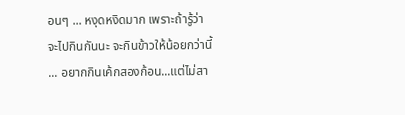อนๆ ... หงุดหงิดมาก เพราะถ้ารู้ว่าจะไปกินกันนะ จะกินข้าวให้น้อยกว่านี้ ... อยากกินเค้กสองก้อน...แต่ไม่สา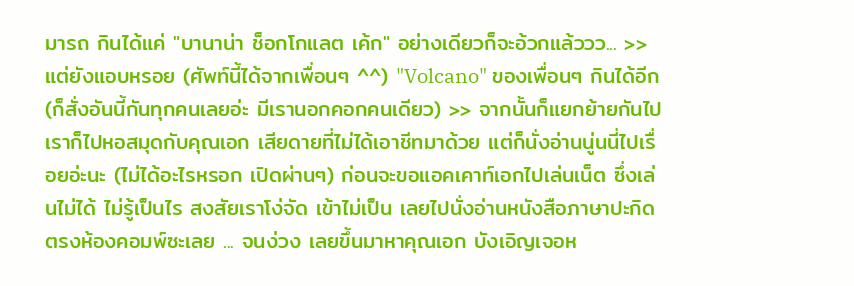มารถ กินได้แค่ "บานาน่า ช็อกโกแลต เค้ก" อย่างเดียวก็จะอ้วกแล้ววว... >> แต่ยังแอบหรอย (ศัพท์นี้ได้จากเพื่อนๆ ^^) "Volcano" ของเพื่อนๆ กินได้อีก (ก็สั่งอันนี้กันทุกคนเลยอ่ะ มีเรานอกคอกคนเดียว) >> จากนั้นก็แยกย้ายกันไป เราก็ไปหอสมุดกับคุณเอก เสียดายที่ไม่ได้เอาชีทมาด้วย แต่ก็นั่งอ่านนู่นนี่ไปเรื่อยอ่ะนะ (ไม่ได้อะไรหรอก เปิดผ่านๆ) ก่อนจะขอแอคเคาท์เอกไปเล่นเน็ต ซึ่งเล่นไม่ได้ ไม่รู้เป็นไร สงสัยเราโง่จัด เข้าไม่เป็น เลยไปนั่งอ่านหนังสือภาษาปะกิดตรงห้องคอมพ์ซะเลย ... จนง่วง เลยขึ้นมาหาคุณเอก บังเอิญเจอห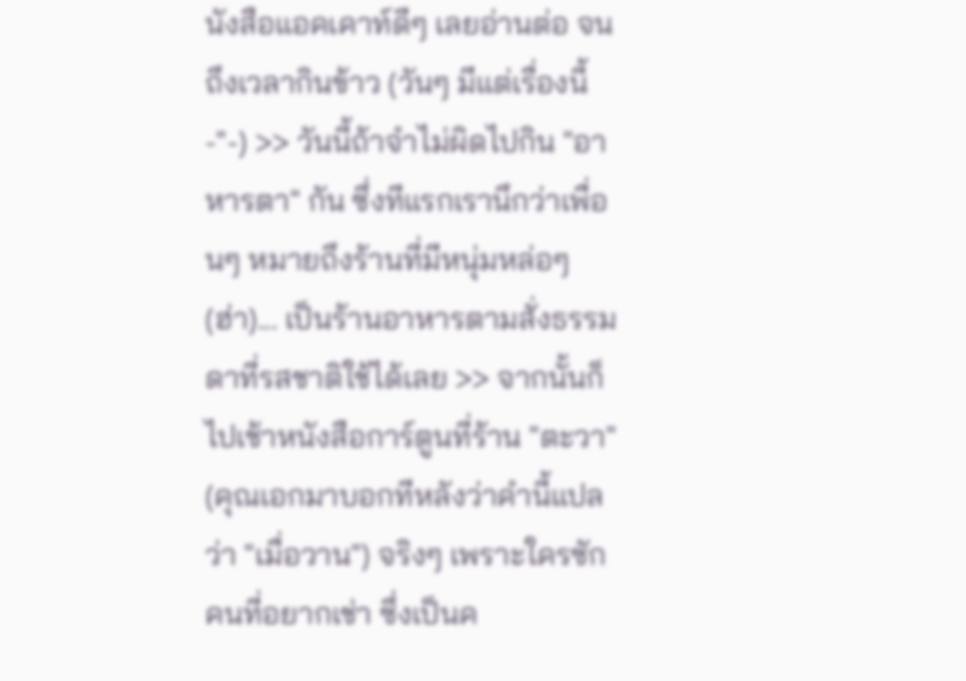นังสือแอคเคาท์ดีๆ เลยอ่านต่อ จนถึงเวลากินข้าว (วันๆ มีแต่เรื่องนี้ -"-) >> วันนี้ถ้าจำไม่ผิดไปกิน "อาหารตา" กัน ซึ่งทีแรกเรานึกว่าเพื่อนๆ หมายถึงร้านที่มีหนุ่มหล่อๆ (ฮ่า)... เป็นร้านอาหารตามสั่งธรรมดาที่รสชาติใช้ได้เลย >> จากนั้นก็ไปเช้าหนังสือการ์ตูนที่ร้าน "ตะวา" (คุณเอกมาบอกทีหลังว่าคำนี้แปลว่า "เมื่อวาน") จริงๆ เพราะใครซักคนที่อยากเช่า ซึ่งเป็นค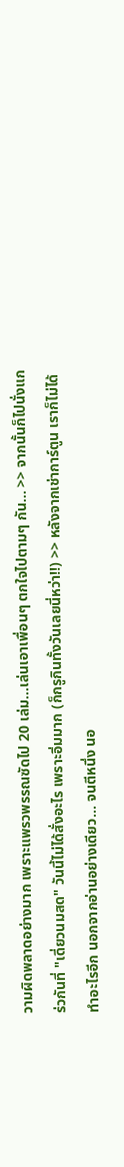วามผิดพลาดอย่างมาก เพราะแพรวพรรณซัดไป 20 เล่ม...เล่นเอาเพื่อนๆ ตกใจไปตามๆ กัน... >> จากนั้นก็ไปนั่งแกร่วกันที่ "เดี่ยวนมสด" วันนี้ไม่ได้สั่งอะไร เพราะอิ่มมาก (ก็กรูกินทั้งวันเลยนี่หว่า!!) >> หลังจากเช่าการ์ตูน เราก็ไม่ได้ทำอะไรอีก นอกจากอ่านอย่างเดียว... จนตีหนึ่ง นอ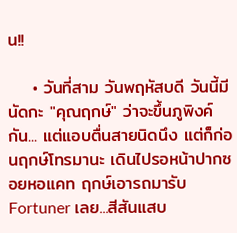น!!

    • วันที่สาม วันพฤหัสบดี วันนี้มีนัดกะ "คุณฤกษ์" ว่าจะขึ้นภูพิงค์กัน... แต่แอบตื่นสายนิดนึง แต่ก็ก่อนฤกษ์โทรมานะ เดินไปรอหน้าปากซอยหอแคท ฤกษ์เอารถมารับ Fortuner เลย...สีสันแสบ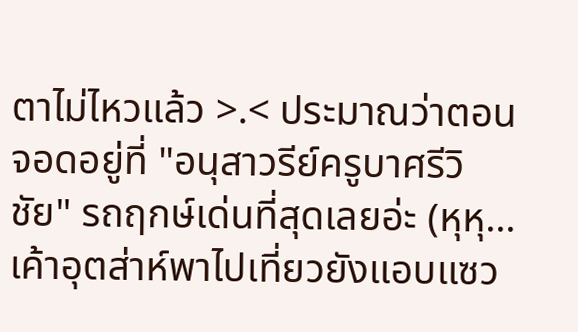ตาไม่ไหวแล้ว >.< ประมาณว่าตอนจอดอยู่ที่ "อนุสาวรีย์ครูบาศรีวิชัย" รถฤกษ์เด่นที่สุดเลยอ่ะ (หุหุ...เค้าอุตส่าห์พาไปเที่ยวยังแอบแซว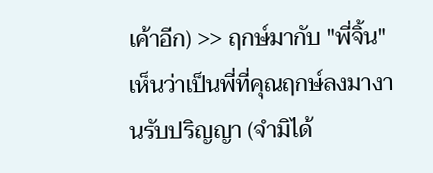เค้าอีก) >> ฤกษ์มากับ "พี่จิ้น" เห็นว่าเป็นพี่ที่คุณฤกษ์ลงมางานรับปริญญา (จำมิได้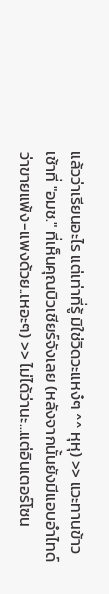แล้วว่าเรียนอะไร แต่เท่าที่รู้ มิใช่วิดวะแหง๋ๆ ^^ หุหุ) >> แวะทานข้าวเช้าที่ "อมช." ที่เห็นคุณบิวเชียร์จังเลย (หลังจากนั้นยังมีแอบอำไทด์ว่าขายแพ้ง-แพงด้วย..เหอะๆ) >> ไม่ได้ว่านะ...แต่อินเตอร์โซน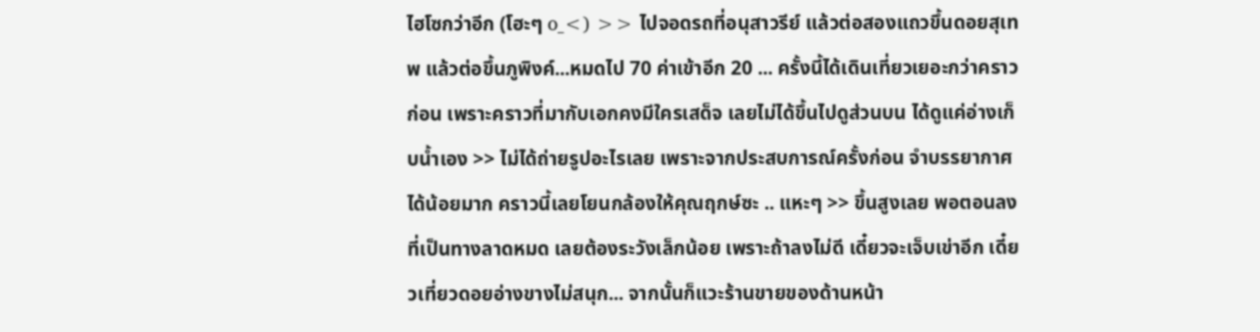ไฮโซกว่าอีก (โฮะๆ o_<) >> ไปจอดรถที่อนุสาวรีย์ แล้วต่อสองแถวขึ้นดอยสุเทพ แล้วต่อขึ้นภูพิงค์...หมดไป 70 ค่าเข้าอีก 20 ... ครั้งนี้ได้เดินเที่ยวเยอะกว่าคราวก่อน เพราะคราวที่มากับเอกคงมีใครเสด็จ เลยไม่ได้ขึ้นไปดูส่วนบน ได้ดูแค่อ่างเก็บน้ำเอง >> ไม่ได้ถ่ายรูปอะไรเลย เพราะจากประสบการณ์ครั้งก่อน จำบรรยากาศได้น้อยมาก คราวนี้เลยโยนกล้องให้คุณฤกษ์ซะ .. แหะๆ >> ขึ้นสูงเลย พอตอนลงที่เป็นทางลาดหมด เลยต้องระวังเล็กน้อย เพราะถ้าลงไม่ดี เดี๋ยวจะเจ็บเข่าอีก เดี๋ยวเที่ยวดอยอ่างขางไม่สนุก... จากนั้นก็แวะร้านขายของด้านหน้า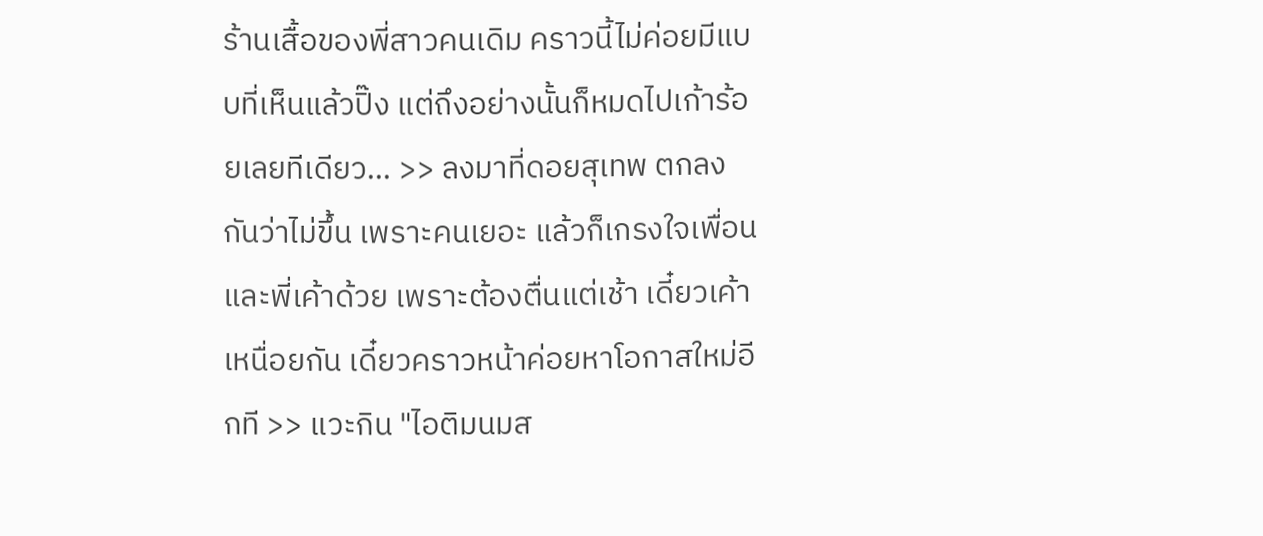ร้านเสื้อของพี่สาวคนเดิม คราวนี้ไม่ค่อยมีแบบที่เห็นแล้วปิ๊ง แต่ถึงอย่างนั้นก็หมดไปเก้าร้อยเลยทีเดียว... >> ลงมาที่ดอยสุเทพ ตกลงกันว่าไม่ขึ้น เพราะคนเยอะ แล้วก็เกรงใจเพื่อน และพี่เค้าด้วย เพราะต้องตื่นแต่เช้า เดี๋ยวเค้าเหนื่อยกัน เดี๋ยวคราวหน้าค่อยหาโอกาสใหม่อีกที >> แวะกิน "ไอติมนมส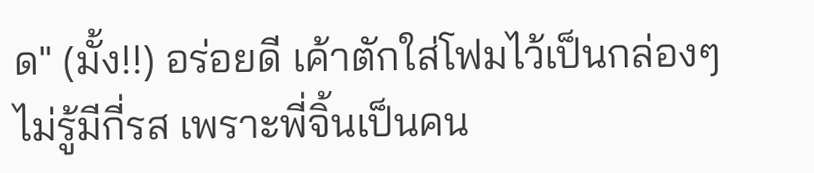ด" (มั้ง!!) อร่อยดี เค้าตักใส่โฟมไว้เป็นกล่องๆ ไม่รู้มีกี่รส เพราะพี่จิ้นเป็นคน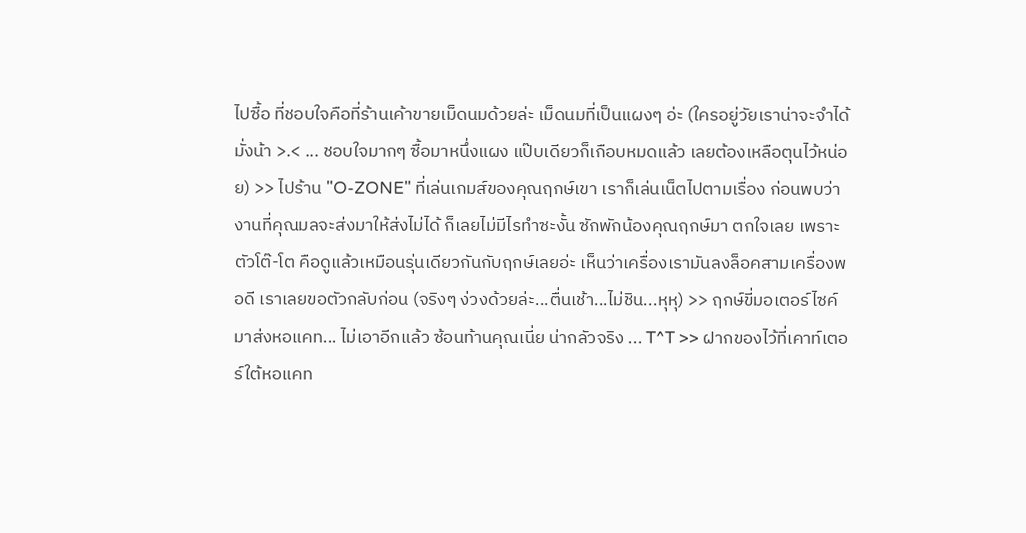ไปซื้อ ที่ชอบใจคือที่ร้านเค้าขายเม็ดนมด้วยล่ะ เม็ดนมที่เป็นแผงๆ อ่ะ (ใครอยู่วัยเราน่าจะจำได้มั่งน้า >.< ... ชอบใจมากๆ ซื้อมาหนึ่งแผง แป๊บเดียวก็เกือบหมดแล้ว เลยต้องเหลือตุนไว้หน่อย) >> ไปร้าน "O-ZONE" ที่เล่นเกมส์ของคุณฤกษ์เขา เราก็เล่นเน็ตไปตามเรื่อง ก่อนพบว่างานที่คุณมลจะส่งมาให้ส่งไม่ได้ ก็เลยไม่มีไรทำซะงั้น ซักพักน้องคุณฤกษ์มา ตกใจเลย เพราะตัวโต๊-โต คือดูแล้วเหมือนรุ่นเดียวกันกับฤกษ์เลยอ่ะ เห็นว่าเครื่องเรามันลงล็อคสามเครื่องพอดี เราเลยขอตัวกลับก่อน (จริงๆ ง่วงด้วยล่ะ...ตื่นเช้า...ไม่ชิน...หุหุ) >> ฤกษ์ขี่มอเตอร์ไซค์มาส่งหอแคท... ไม่เอาอีกแล้ว ซ้อนท้านคุณเนี่ย น่ากลัวจริง ... T^T >> ฝากของไว้ที่เคาท์เตอร์ใต้หอแคท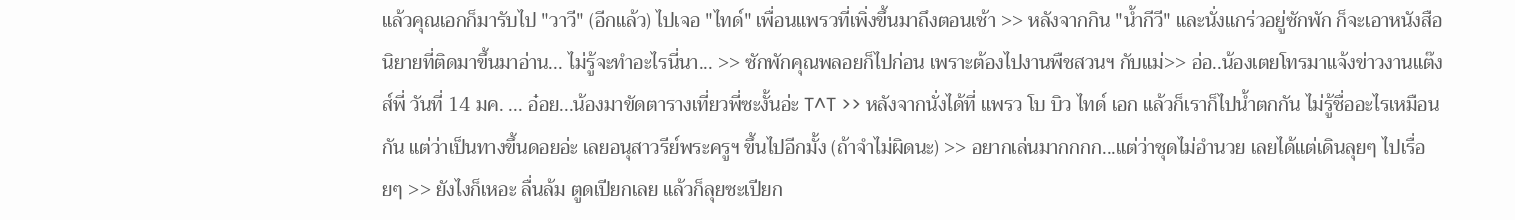แล้วคุณเอกก็มารับไป "วาวี" (อีกแล้ว) ไปเจอ "ไทด์" เพื่อนแพรวที่เพิ่งขึ้นมาถึงตอนเช้า >> หลังจากกิน "น้ำกีวี" และนั่งแกร่วอยู่ซักพัก ก็จะเอาหนังสือนิยายที่ติดมาขึ้นมาอ่าน... ไม่รู้จะทำอะไรนี่นา... >> ซักพักคุณพลอยก็ไปก่อน เพราะต้องไปงานพืชสวนฯ กับแม่>> อ่อ..น้องเตยโทรมาแจ้งข่าวงานแต๊งส์พี่ วันที่ 14 มค. ... อ๋อย...น้องมาขัดตารางเที่ยวพี่ซะงั้นอ่ะ T^T >> หลังจากนั่งได้ที่ แพรว โบ บิว ไทด์ เอก แล้วก็เราก็ไปน้ำตกกัน ไม่รู้ชื่ออะไรเหมือนกัน แต่ว่าเป็นทางขึ้นดอยอ่ะ เลยอนุสาวรีย์พระครูฯ ขึ้นไปอีกมั้ง (ถ้าจำไม่ผิดนะ) >> อยากเล่นมากกกก...แต่ว่าชุดไม่อำนวย เลยได้แต่เดินลุยๆ ไปเรื่อยๆ >> ยังไงก็เหอะ ลื่นล้ม ตูดเปียกเลย แล้วก็ลุยซะเปียก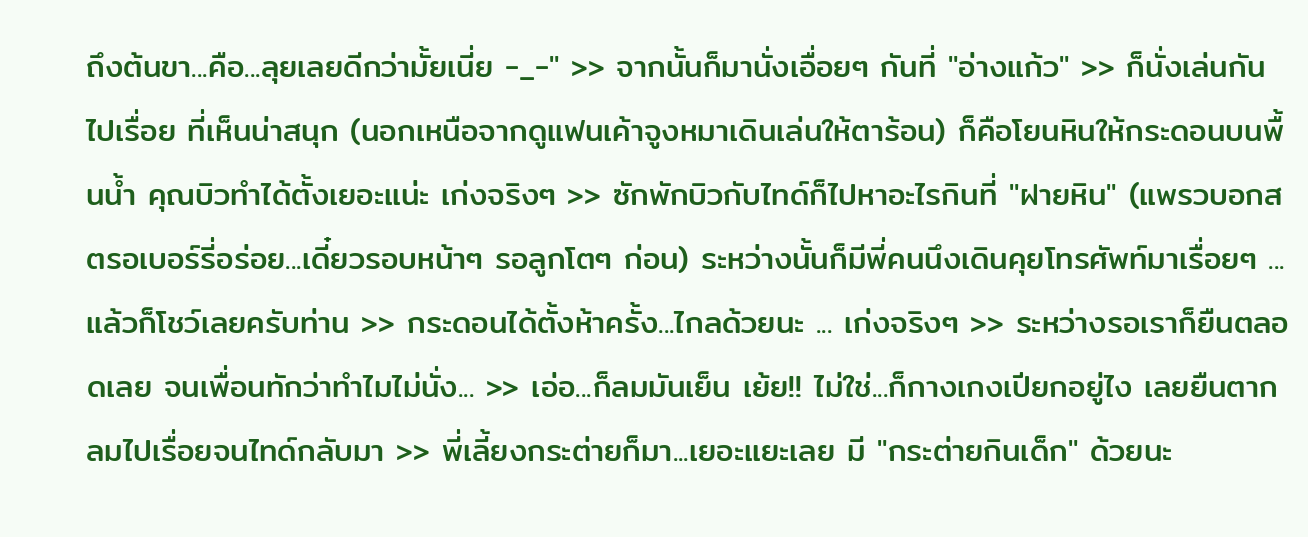ถึงต้นขา...คือ...ลุยเลยดีกว่ามั้ยเนี่ย -_-" >> จากนั้นก็มานั่งเอื่อยๆ กันที่ "อ่างแก้ว" >> ก็นั่งเล่นกันไปเรื่อย ที่เห็นน่าสนุก (นอกเหนือจากดูแฟนเค้าจูงหมาเดินเล่นให้ตาร้อน) ก็คือโยนหินให้กระดอนบนพื้นน้ำ คุณบิวทำได้ตั้งเยอะแน่ะ เก่งจริงๆ >> ซักพักบิวกับไทด์ก็ไปหาอะไรกินที่ "ฝายหิน" (แพรวบอกสตรอเบอร์รี่อร่อย...เดี๋ยวรอบหน้าๆ รอลูกโตๆ ก่อน) ระหว่างนั้นก็มีพี่คนนึงเดินคุยโทรศัพท์มาเรื่อยๆ ... แล้วก็โชว์เลยครับท่าน >> กระดอนได้ตั้งห้าครั้ง...ไกลด้วยนะ ... เก่งจริงๆ >> ระหว่างรอเราก็ยืนตลอดเลย จนเพื่อนทักว่าทำไมไม่นั่ง... >> เอ่อ...ก็ลมมันเย็น เย้ย!! ไม่ใช่...ก็กางเกงเปียกอยู่ไง เลยยืนตากลมไปเรื่อยจนไทด์กลับมา >> พี่เลี้ยงกระต่ายก็มา...เยอะแยะเลย มี "กระต่ายกินเด็ก" ด้วยนะ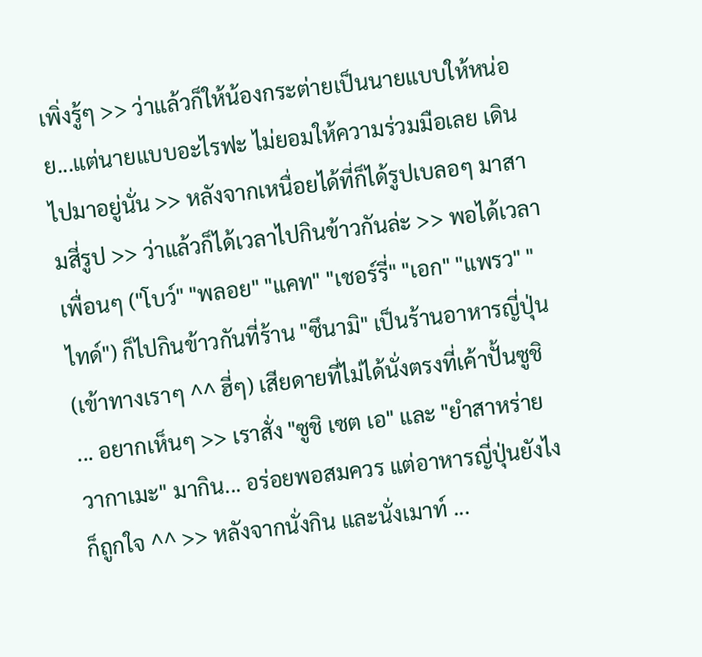เพิ่งรู้ๆ >> ว่าแล้วก็ให้น้องกระต่ายเป็นนายแบบให้หน่อย...แต่นายแบบอะไรฟะ ไม่ยอมให้ความร่วมมือเลย เดินไปมาอยู่นั่น >> หลังจากเหนื่อยได้ที่ก็ได้รูปเบลอๆ มาสามสี่รูป >> ว่าแล้วก็ได้เวลาไปกินข้าวกันล่ะ >> พอได้เวลาเพื่อนๆ ("โบว์" "พลอย" "แคท" "เชอร์รี่" "เอก" "แพรว" "ไทด์") ก็ไปกินข้าวกันที่ร้าน "ซึนามิ" เป็นร้านอาหารญี่ปุ่น (เข้าทางเราๆ ^^ ฮี่ๆ) เสียดายที่ไม่ได้นั่งตรงที่เค้าปั้นซูชิ ... อยากเห็นๆ >> เราสั่ง "ซูชิ เซต เอ" และ "ยำสาหร่ายวากาเมะ" มากิน... อร่อยพอสมควร แต่อาหารญี่ปุ่นยังไงก็ถูกใจ ^^ >> หลังจากนั่งกิน และนั่งเมาท์ ...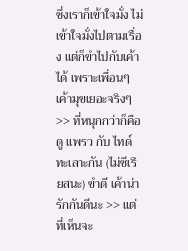ซึ่งเราก็เข้าใจมั่ง ไม่เข้าใจมั่งไปตามเรื่อง แต่ก็ขำไปกับเค้าได้ เพราะเพื่อนๆ เค้ามุขเยอะจริงๆ >> ที่หนุกกว่าก็คือดู แพรว กับ ไทด์ ทะเลาะกัน (ไม่ซีเรียสนะ) ขำดี เค้าน่ารักกันดีนะ >> แต่ที่เห็นจะ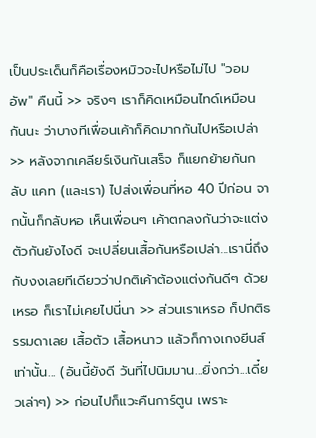เป็นประเด็นก็คือเรื่องหมิวจะไปหรือไม่ไป "วอมอัพ" คืนนี้ >> จริงๆ เราก็คิดเหมือนไทด์เหมือนกันนะ ว่าบางทีเพื่อนเค้าก็คิดมากกันไปหรือเปล่า >> หลังจากเคลียร์เงินกันเสร็จ ก็แยกย้ายกันกลับ แคท (และเรา) ไปส่งเพื่อนที่หอ 40 ปีก่อน จากนั้นก็กลับหอ เห็นเพื่อนๆ เค้าตกลงกันว่าจะแต่งตัวกันยังไงดี จะเปลี่ยนเสื้อกันหรือเปล่า...เรานี่ถึงกับงงเลยทีเดียวว่าปกติเค้าต้องแต่งกันดีๆ ด้วยเหรอ ก็เราไม่เคยไปนี่นา >> ส่วนเราเหรอ ก็ปกติธรรมดาเลย เสื้อตัว เสื้อหนาว แล้วก็กางเกงยีนส์ เท่านั้น... (อันนี้ยังดี วันที่ไปนิมมาน...ยิ่งกว่า...เดี๋ยวเล่าๆ) >> ก่อนไปก็แวะคืนการ์ตูน เพราะ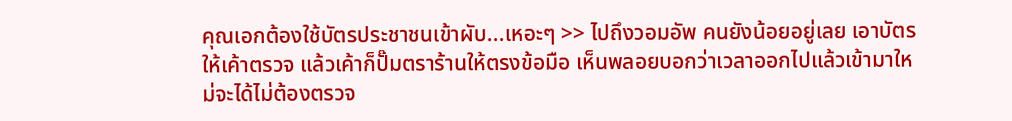คุณเอกต้องใช้บัตรประชาชนเข้าผับ...เหอะๆ >> ไปถึงวอมอัพ คนยังน้อยอยู่เลย เอาบัตรให้เค้าตรวจ แล้วเค้าก็ปั๊มตราร้านให้ตรงข้อมือ เห็นพลอยบอกว่าเวลาออกไปแล้วเข้ามาใหม่จะได้ไม่ต้องตรวจ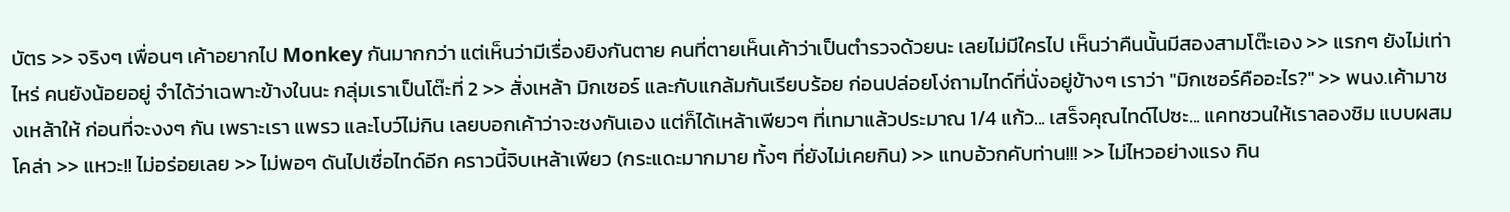บัตร >> จริงๆ เพื่อนๆ เค้าอยากไป Monkey กันมากกว่า แต่เห็นว่ามีเรื่องยิงกันตาย คนที่ตายเห็นเค้าว่าเป็นตำรวจด้วยนะ เลยไม่มีใครไป เห็นว่าคืนนั้นมีสองสามโต๊ะเอง >> แรกๆ ยังไม่เท่าไหร่ คนยังน้อยอยู่ จำได้ว่าเฉพาะข้างในนะ กลุ่มเราเป็นโต๊ะที่ 2 >> สั่งเหล้า มิกเซอร์ และกับแกล้มกันเรียบร้อย ก่อนปล่อยโง่ถามไทด์ที่นั่งอยู่ข้างๆ เราว่า "มิกเซอร์คืออะไร?" >> พนง.เค้ามาชงเหล้าให้ ก่อนที่จะงงๆ กัน เพราะเรา แพรว และโบว์ไม่กิน เลยบอกเค้าว่าจะชงกันเอง แต่ก็ได้เหล้าเพียวๆ ที่เทมาแล้วประมาณ 1/4 แก้ว... เสร็จคุณไทด์ไปซะ... แคทชวนให้เราลองชิม แบบผสมโคล่า >> แหวะ!! ไม่อร่อยเลย >> ไม่พอๆ ดันไปเชื่อไทด์อีก คราวนี้จิบเหล้าเพียว (กระแดะมากมาย ทั้งๆ ที่ยังไม่เคยกิน) >> แทบอ้วกคับท่าน!!! >> ไม่ไหวอย่างแรง กิน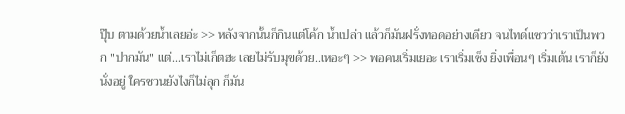ปุ๊บ ตามด้วยน้ำเลยอ่ะ >> หลังจากนั้นก็กินแต่โค้ก น้ำเปล่า แล้วก็มันฝรั่งทอดอย่างเดียว จนไทด์แซวว่าเราเป็นพวก "ปากมัน" แต่...เราไม่เก็ตฮะ เลยไม่รับมุขด้วย..เหอะๆ >> พอคนเริ่มเยอะ เราเริ่มเซ็ง ยิ่งเพื่อนๆ เริ่มเต้น เราก็ยังนั่งอยู่ ใครชวนยังไงก็ไม่ลุก ก็มัน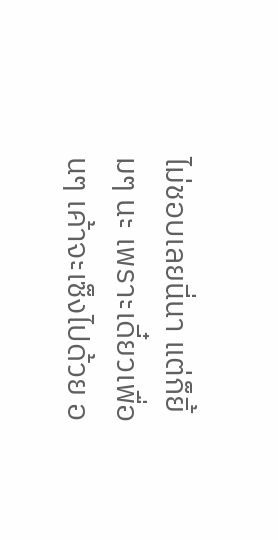ไม่ชอบเลยนี่นา แต่ก็ยิ้มๆ นะ เพราะเดี๋ยวเพื่อนๆ เค้าจะเซ็งไปด้วย อ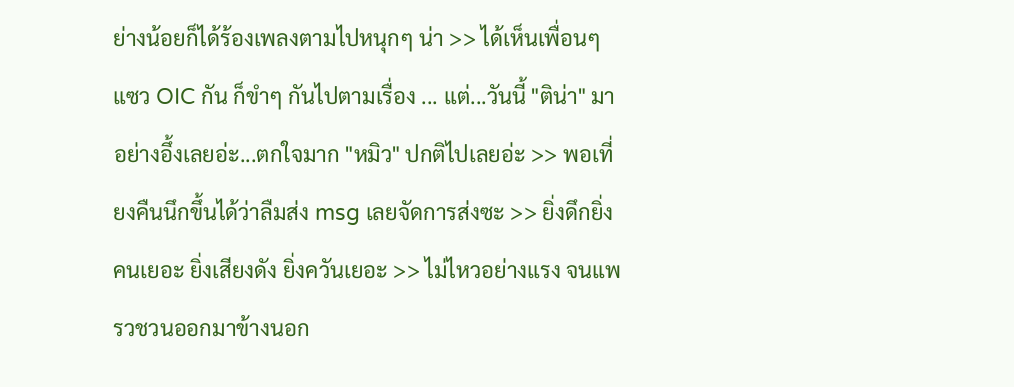ย่างน้อยก็ได้ร้องเพลงตามไปหนุกๆ น่า >> ได้เห็นเพื่อนๆ แซว OIC กัน ก็ขำๆ กันไปตามเรื่อง ... แต่...วันนี้ "ติน่า" มาอย่างอึ้งเลยอ่ะ...ตกใจมาก "หมิว" ปกติไปเลยอ่ะ >> พอเที่ยงคืนนึกขึ้นได้ว่าลืมส่ง msg เลยจัดการส่งซะ >> ยิ่งดึกยิ่งคนเยอะ ยิ่งเสียงดัง ยิ่งควันเยอะ >> ไม่ไหวอย่างแรง จนแพรวชวนออกมาข้างนอก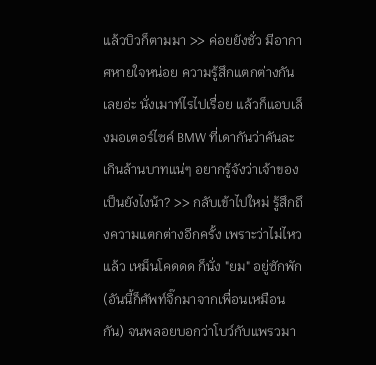แล้วบิวก็ตามมา >> ค่อยยังชั่ว มีอากาศหายใจหน่อย ความรู้สึกแตกต่างกันเลยอ่ะ นั่งเมาท์ไรไปเรื่อย แล้วก็แอบเล็งมอเตอร์ไซค์ BMW ที่เดากันว่าคันละเกินล้านบาทแน่ๆ อยากรู้จังว่าเจ้าของเป็นยังไงน้า? >> กลับเข้าไปใหม่ รู้สึกถึงความแตกต่างอีกครั้ง เพราะว่าไม่ไหวแล้ว เหม็นโคดดด ก็นั่ง "ยม" อยู่ซักพัก (อันนี้ก็ศัพท์จิ๊กมาจากเพื่อนเหมือนกัน) จนพลอยบอกว่าโบว์กับแพรวมา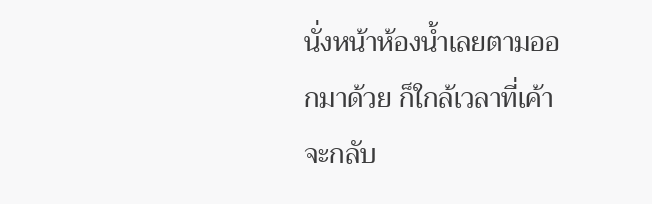นั่งหน้าห้องน้ำเลยตามออกมาด้วย ก็ใกล้เวลาที่เค้าจะกลับ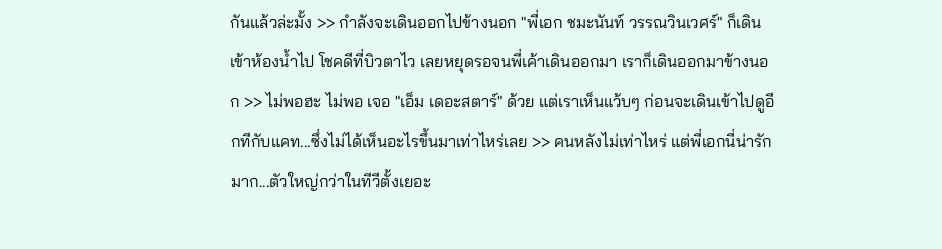กันแล้วล่ะมั้ง >> กำลังจะเดินออกไปข้างนอก "พี่เอก ชมะนันท์ วรรณวินเวศร์" ก็เดินเข้าห้องน้ำไป โชคดีที่บิวตาไว เลยหยุดรอจนพี่เค้าเดินออกมา เราก็เดินออกมาข้างนอก >> ไม่พอฮะ ไม่พอ เจอ "เอ็ม เดอะสตาร์" ด้วย แต่เราเห็นแว้บๆ ก่อนจะเดินเข้าไปดูอีกทีกับแคท...ซึ่งไม่ได้เห็นอะไรขึ้นมาเท่าไหร่เลย >> คนหลังไม่เท่าไหร่ แต่พี่เอกนี่น่ารักมาก...ตัวใหญ่กว่าในทีวีตั้งเยอะ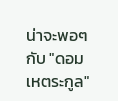น่าจะพอๆ กับ "ดอม เหตระกูล"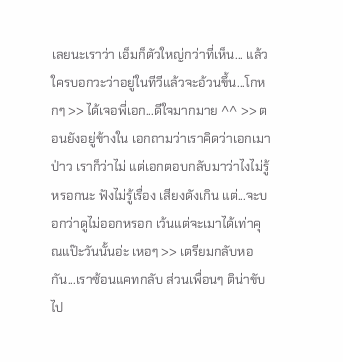เลยนะเราว่า เอ็มก็ตัวใหญ่กว่าที่เห็น... แล้วใครบอกวะว่าอยู่ในทีวีแล้วจะอ้วนขึ้น...โกหกๆ >> ได้เจอพี่เอก...ดีใจมากมาย ^^ >> ตอนยังอยู่ข้างใน เอกถามว่าเราคิดว่าเอกเมาป่าว เราก็ว่าไม่ แต่เอกตอบกลับมาว่าไงไม่รู้หรอกนะ ฟังไม่รู้เรื่อง เสียงดังเกิน แต่...จะบอกว่าดูไม่ออกหรอก เว้นแต่จะเมาได้เท่าคุณแป๊ะวันนั้นอ่ะ เหอๆ >> เตรียมกลับหอกัน...เราซ้อนแคทกลับ ส่วนเพื่อนๆ ติน่าขับไป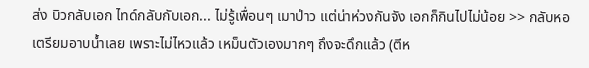ส่ง บิวกลับเอก ไทด์กลับกับเอก... ไม่รู้เพื่อนๆ เมาป่าว แต่น่าห่วงกันจัง เอกก็กินไปไม่น้อย >> กลับหอ เตรียมอาบน้ำเลย เพราะไม่ไหวแล้ว เหม็นตัวเองมากๆ ถึงจะดึกแล้ว (ตีห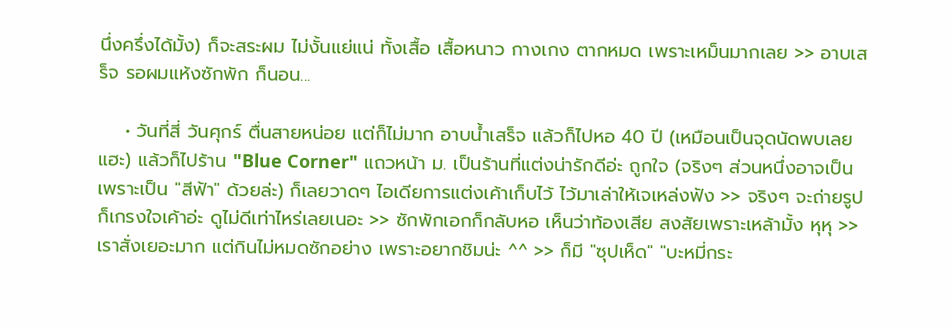นึ่งครึ่งได้มั้ง) ก็จะสระผม ไม่งั้นแย่แน่ ทั้งเสื้อ เสื้อหนาว กางเกง ตากหมด เพราะเหม็นมากเลย >> อาบเสร็จ รอผมแห้งซักพัก ก็นอน...

    • วันที่สี่ วันศุกร์ ตื่นสายหน่อย แต่ก็ไม่มาก อาบน้ำเสร็จ แล้วก็ไปหอ 40 ปี (เหมือนเป็นจุดนัดพบเลยแฮะ) แล้วก็ไปร้าน "Blue Corner" แถวหน้า ม. เป็นร้านที่แต่งน่ารักดีอ่ะ ถูกใจ (จริงๆ ส่วนหนึ่งอาจเป็นเพราะเป็น "สีฟ้า" ด้วยล่ะ) ก็เลยวาดๆ ไอเดียการแต่งเค้าเก็บไว้ ไว้มาเล่าให้เจเหล่งฟัง >> จริงๆ จะถ่ายรูปก็เกรงใจเค้าอ่ะ ดูไม่ดีเท่าไหร่เลยเนอะ >> ซักพักเอกก็กลับหอ เห็นว่าท้องเสีย สงสัยเพราะเหล้ามั้ง หุหุ >> เราสั่งเยอะมาก แต่กินไม่หมดซักอย่าง เพราะอยากชิมน่ะ ^^ >> ก็มี "ซุปเห็ด" "บะหมี่กระ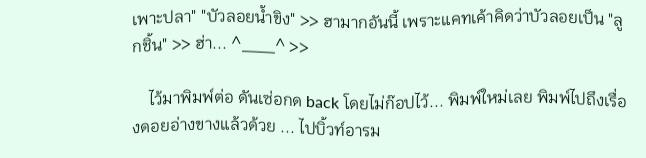เพาะปลา" "บัวลอยน้ำขิง" >> ฮามากอันนี้ เพราะแคทเค้าคิดว่าบัวลอยเป็น "ลูกชิ้น" >> ฮ่า... ^___^ >>

    ไว้มาพิมพ์ต่อ ดันเซ่อกด back โดยไม่ก๊อปไว้... พิมพ์ใหม่เลย พิมพ์ไปถึงเรื่องดอยอ่างขางแล้วด้วย ... ไปบิ้วท์อารม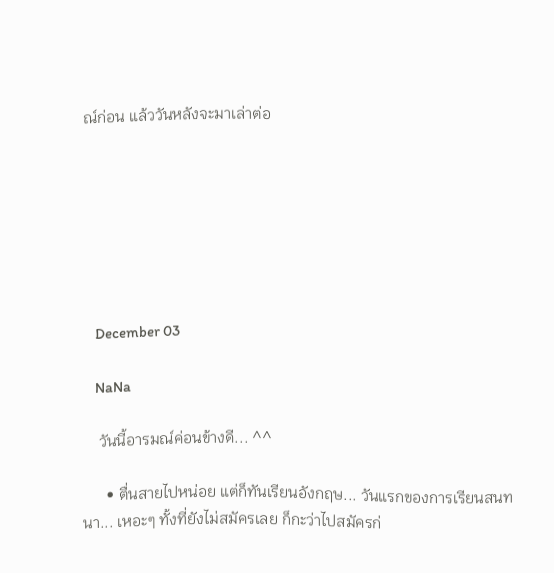ณ์ก่อน แล้ววันหลังจะมาเล่าต่อ







    December 03

    NaNa

    วันนี้อารมณ์ค่อนข้างดี... ^^

      • ตื่นสายไปหน่อย แต่ก็ทันเรียนอังกฤษ... วันแรกของการเรียนสนทนา... เหอะๆ ทั้งที่ยังไม่สมัครเลย ก็กะว่าไปสมัครก่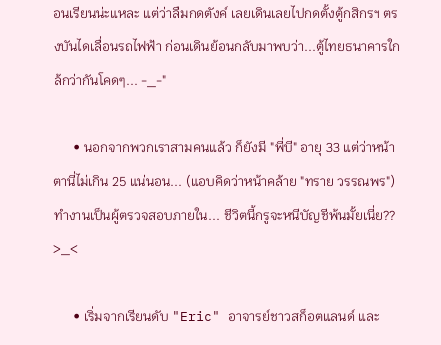อนเรียนน่ะแหละ แต่ว่าลืมกดตังค์ เลยเดินเลยไปกดตั้งตู้กสิกรฯ ตรงบันไดเลื่อนรถไฟฟ้า ก่อนเดินย้อนกลับมาพบว่า...ตู้ไทยธนาคารใกล้กว่ากันโคดๆ... -_-"

      • นอกจากพวกเราสามคนแล้ว ก็ยังมี "พี่บี" อายุ 33 แต่ว่าหน้าตานี่ไม่เกิน 25 แน่นอน... (แอบคิดว่าหน้าคล้าย "ทราย วรรณพร") ทำงานเป็นผู้ตรวจสอบภายใน... ชีวิตนี้กรูจะหนีบัญชีพ้นมั้ยเนี่ย?? >_<

      • เริ่มจากเรียนดับ "Eric" อาจารย์ชาวสก็อตแลนด์ และ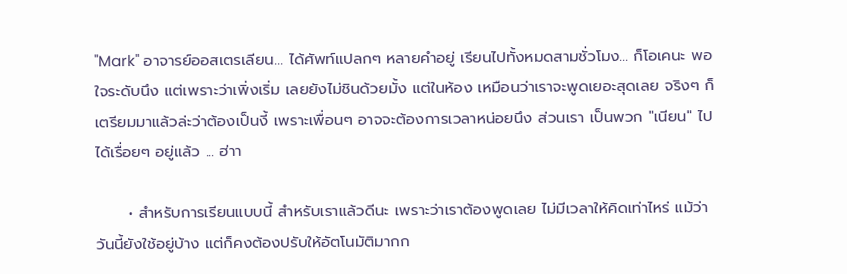"Mark" อาจารย์ออสเตรเลียน... ได้ศัพท์แปลกๆ หลายคำอยู่ เรียนไปทั้งหมดสามชั่วโมง... ก็โอเคนะ พอใจระดับนึง แต่เพราะว่าเพิ่งเริ่ม เลยยังไม่ชินด้วยมั้ง แต่ในห้อง เหมือนว่าเราจะพูดเยอะสุดเลย จริงๆ ก็เตรียมมาแล้วล่ะว่าต้องเป็นงี้ เพราะเพื่อนๆ อาจจะต้องการเวลาหน่อยนึง ส่วนเรา เป็นพวก "เนียน" ไปได้เรื่อยๆ อยู่แล้ว ... ฮ่าา

      • สำหรับการเรียนแบบนี้ สำหรับเราแล้วดีนะ เพราะว่าเราต้องพูดเลย ไม่มีเวลาให้คิดเท่าไหร่ แม้ว่าวันนี้ยังใช้อยู่บ้าง แต่ก็คงต้องปรับให้อัตโนมัติมากก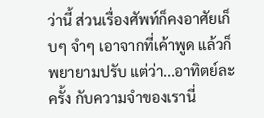ว่านี้ ส่วนเรื่องศัพท์ก็คงอาศัยเก็บๆ จำๆ เอาจากที่เค้าพูด แล้วก็พยายามปรับ แต่ว่า...อาทิตย์ละครั้ง กับความจำของเรานี่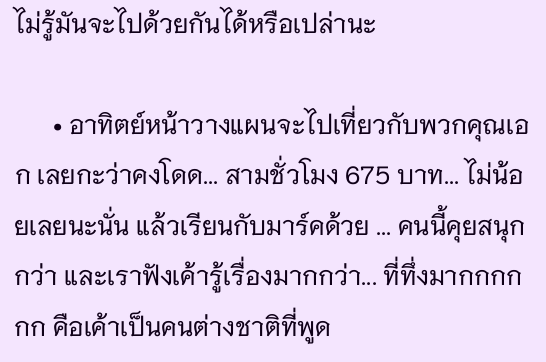ไม่รู้มันจะไปด้วยกันได้หรือเปล่านะ

      • อาทิตย์หน้าวางแผนจะไปเที่ยวกับพวกคุณเอก เลยกะว่าคงโดด... สามชั่วโมง 675 บาท... ไม่น้อยเลยนะนั่น แล้วเรียนกับมาร์คด้วย ... คนนี้คุยสนุกกว่า และเราฟังเค้ารู้เรื่องมากกว่า... ที่ทึ่งมากกกกกก คือเค้าเป็นคนต่างชาติที่พูด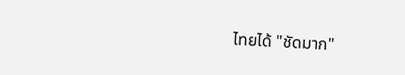ไทยได้ "ชัดมาก"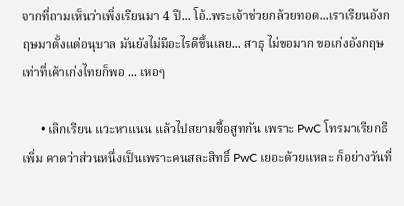จากที่ถามเห็นว่าเพิ่งเรียนมา 4 ปี... โอ้..พระเจ้าช่วยกล้วยทอด...เราเรียนอังกฤษมาตั้งแต่อนุบาล มันยังไม่มีอะไรดีขึ้นเลย... สาธุ ไม่ขอมาก ขอเก่งอังกฤษเท่าที่เค้าเก่งไทยก็พอ ... เหอๆ

      • เลิกเรียน แวะหาแนน แล้วไปสยามซื้อสูทกัน เพราะ PwC โทรมาเรียกธีเพิ่ม คาดว่าส่วนหนึ่งเป็นเพราะคนสละสิทธิ์ PwC เยอะด้วยแหละ ก็อย่างวันที่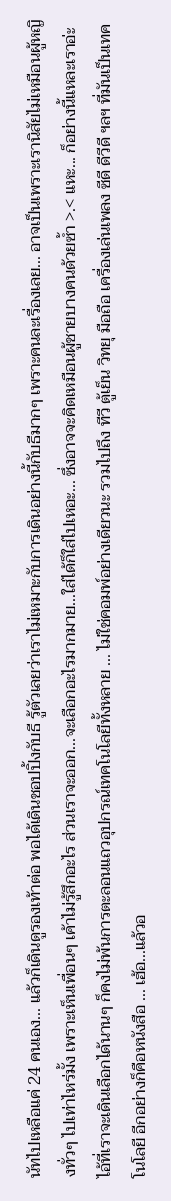นัทไปเหลือแค่ 24 คนเอง... แล้วก็เดินดูรองเท้าต่อ พอได้เดินชอปปิ้งกับธี รู้ตัวเลยว่าเราไม่เหมาะกับการเดินอย่างนี้กับธีมากๆ เพราะคนละเรื่องเลย... อาจเป็นเพราะเรานิสัยไม่เหมือนผู้หญิงทั่วๆ ไปเท่าไหร่มั้ง เพราะเห็นเพื่อนๆ เค้าไม่รู้สึกอะไร ส่วนเราจะออก...จะเลือกอะไรมากมาย...ใส่ได้ก็ใส่ไปเหอะ... ซึ่งอาจจะคิดเหมือนผู้ชายบางคนด้วยซ้ำ >.< แหะ... ก็อย่างนี้แหละเราอ่ะ ไอ้ที่เราจะเดินเลือกได้นานๆ ก็คงไม่พ้นการตะลอนแถวอุปกรณ์เทคโนโลยีทั้งหลาย ... ไม่ใช่คอมพ์อย่างเดียวนะ รวมไปถึง ทีวี ตู้เย็น วิทยุ มือถือ เครื่องเล่นเพลง ซีดี ดีวีดี ฯลฯ ที่มันเป็นเทคโนโลยี อีกอย่างก็คือหนังสือ ... เฮ้อ...แล้วอ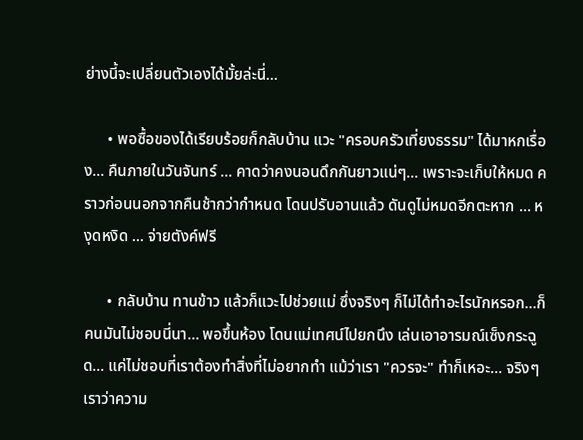ย่างนี้จะเปลี่ยนตัวเองได้มั้ยล่ะนี่...

      • พอซื้อของได้เรียบร้อยก็กลับบ้าน แวะ "ครอบครัวเที่ยงธรรม" ได้มาหกเรื่อง... คืนภายในวันจันทร์ ... คาดว่าคงนอนดึกกันยาวแน่ๆ... เพราะจะเก็บให้หมด คราวก่อนนอกจากคืนช้ากว่ากำหนด โดนปรับอานแล้ว ดันดูไม่หมดอีกตะหาก ... หงุดหงิด ... จ่ายตังค์ฟรี

      • กลับบ้าน ทานข้าว แล้วก็แวะไปช่วยแม่ ซึ่งจริงๆ ก็ไม่ได้ทำอะไรนักหรอก...ก็คนมันไม่ชอบนี่นา... พอขึ้นห้อง โดนแม่เทศน์ไปยกนึง เล่นเอาอารมณ์เซ็งกระฉูด... แค่ไม่ชอบที่เราต้องทำสิ่งที่ไม่อยากทำ แม้ว่าเรา "ควรจะ" ทำก็เหอะ... จริงๆ เราว่าความ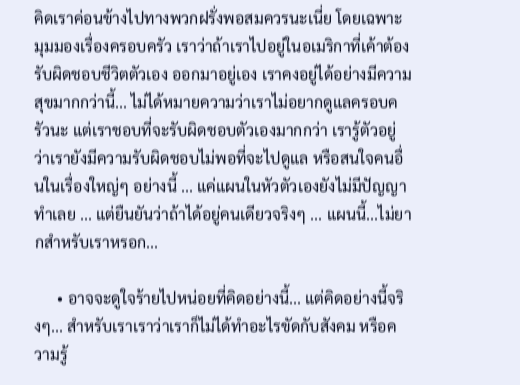คิดเราค่อนข้างไปทางพวกฝรั่งพอสมควรนะเนี่ย โดยเฉพาะมุมมองเรื่องครอบครัว เราว่าถ้าเราไปอยู่ในอเมริกาที่เค้าต้องรับผิดชอบชีวิตตัวเอง ออกมาอยู่เอง เราคงอยู่ได้อย่างมีความสุขมากกว่านี้... ไม่ได้หมายความว่าเราไม่อยากดูแลครอบครัวนะ แต่เราชอบที่จะรับผิดชอบตัวเองมากกว่า เรารู้ตัวอยู่ว่าเรายังมีความรับผิดชอบไม่พอที่จะไปดูแล หรือสนใจคนอื่นในเรื่องใหญ่ๆ อย่างนี้ ... แค่แผนในหัวตัวเองยังไม่มีปัญญาทำเลย ... แต่ยืนยันว่าถ้าได้อยู่คนเดียวจริงๆ ... แผนนี้...ไม่ยากสำหรับเราหรอก...

      • อาจจะดูใจร้ายไปหน่อยที่คิดอย่างนี้... แต่คิดอย่างนี้จริงๆ... สำหรับเราเราว่าเราก็ไม่ได้ทำอะไรขัดกับสังคม หรือความรู้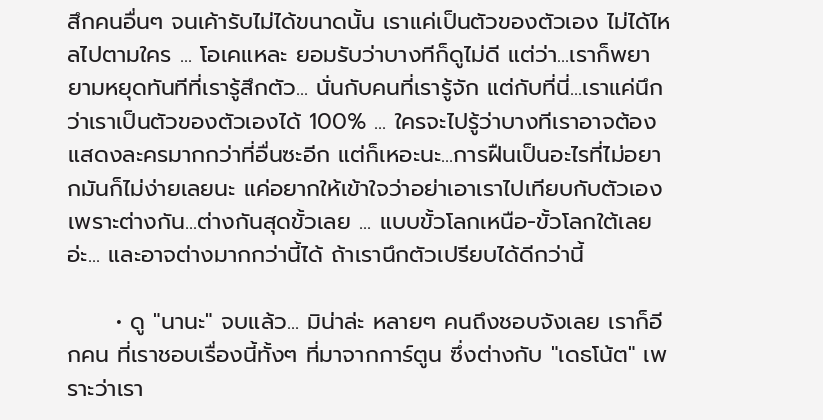สึกคนอื่นๆ จนเค้ารับไม่ได้ขนาดนั้น เราแค่เป็นตัวของตัวเอง ไม่ได้ไหลไปตามใคร ... โอเคแหละ ยอมรับว่าบางทีก็ดูไม่ดี แต่ว่า...เราก็พยายามหยุดทันทีที่เรารู้สึกตัว... นั่นกับคนที่เรารู้จัก แต่กับที่นี่...เราแค่นึกว่าเราเป็นตัวของตัวเองได้ 100% ... ใครจะไปรู้ว่าบางทีเราอาจต้องแสดงละครมากกว่าที่อื่นซะอีก แต่ก็เหอะนะ...การฝืนเป็นอะไรที่ไม่อยากมันก็ไม่ง่ายเลยนะ แค่อยากให้เข้าใจว่าอย่าเอาเราไปเทียบกับตัวเอง เพราะต่างกัน...ต่างกันสุดขั้วเลย ... แบบขั้วโลกเหนือ-ขั้วโลกใต้เลยอ่ะ... และอาจต่างมากกว่านี้ได้ ถ้าเรานึกตัวเปรียบได้ดีกว่านี้

      • ดู "นานะ" จบแล้ว... มิน่าล่ะ หลายๆ คนถึงชอบจังเลย เราก็อีกคน ที่เราชอบเรื่องนี้ทั้งๆ ที่มาจากการ์ตูน ซึ่งต่างกับ "เดธโน้ต" เพราะว่าเรา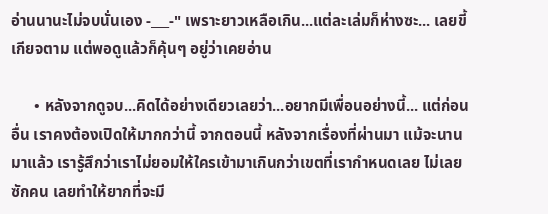อ่านนานะไม่จบนั่นเอง -___-" เพราะยาวเหลือเกิน...แต่ละเล่มก็ห่างซะ... เลยขี้เกียจตาม แต่พอดูแล้วก็คุ้นๆ อยู่ว่าเคยอ่าน

      • หลังจากดูจบ...คิดได้อย่างเดียวเลยว่า...อยากมีเพื่อนอย่างนี้... แต่ก่อนอื่น เราคงต้องเปิดให้มากกว่านี้ จากตอนนี้ หลังจากเรื่องที่ผ่านมา แม้จะนานมาแล้ว เรารู้สึกว่าเราไม่ยอมให้ใครเข้ามาเกินกว่าเขตที่เรากำหนดเลย ไม่เลยซักคน เลยทำให้ยากที่จะมี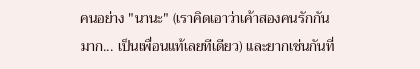คนอย่าง "นานะ" (เราคิดเอาว่าเค้าสองคนรักกันมาก... เป็นเพื่อนแท้เลยทีเดียว) และยากเช่นกันที่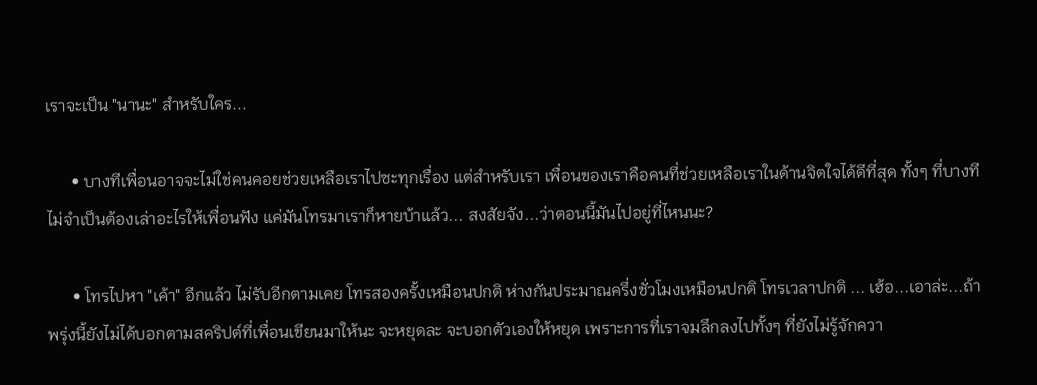เราจะเป็น "นานะ" สำหรับใคร...

      • บางทีเพื่อนอาจจะไม่ใช่คนคอยช่วยเหลือเราไปซะทุกเรื่อง แต่สำหรับเรา เพื่อนของเราคือคนที่ช่วยเหลือเราในด้านจิตใจได้ดีที่สุด ทั้งๆ ที่บางทีไม่จำเป็นต้องเล่าอะไรให้เพื่อนฟัง แค่มันโทรมาเราก็หายบ้าแล้ว... สงสัยจัง...ว่าตอนนี้มันไปอยู่ที่ไหนนะ?

      • โทรไปหา "เค้า" อีกแล้ว ไม่รับอีกตามเคย โทรสองครั้งเหมือนปกติ ห่างกันประมาณครึ่งชั่วโมงเหมือนปกติ โทรเวลาปกติ ... เฮ้อ...เอาล่ะ...ถ้าพรุ่งนี้ยังไม่ได้บอกตามสคริปต์ที่เพื่อนเขียนมาให้นะ จะหยุดละ จะบอกตัวเองให้หยุด เพราะการที่เราจมลึกลงไปทั้งๆ ที่ยังไม่รู้จักควา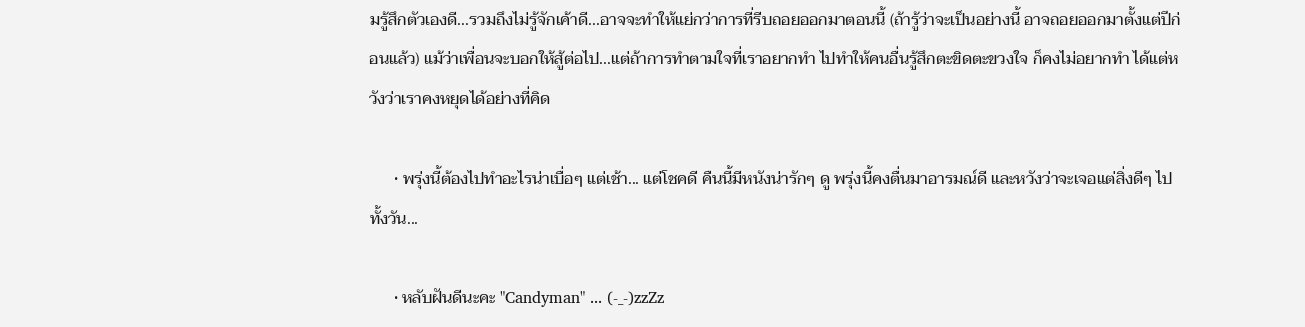มรู้สึกตัวเองดี...รวมถึงไม่รู้จักเค้าดี...อาจจะทำให้แย่กว่าการที่รีบถอยออกมาตอนนี้ (ถ้ารู้ว่าจะเป็นอย่างนี้ อาจถอยออกมาตั้งแต่ปีก่อนแล้ว) แม้ว่าเพื่อนจะบอกให้สู้ต่อไป...แต่ถ้าการทำตามใจที่เราอยากทำ ไปทำให้คนอื่นรู้สึกตะขิดตะขวงใจ ก็คงไม่อยากทำ ได้แต่หวังว่าเราคงหยุดได้อย่างที่คิด

      • พรุ่งนี้ต้องไปทำอะไรน่าเบื่อๆ แต่เช้า... แต่โชคดี คืนนี้มีหนังน่ารักๆ ดู พรุ่งนี้คงตื่นมาอารมณ์ดี และหวังว่าจะเจอแต่สิ่งดีๆ ไปทั้งวัน...

      • หลับฝันดีนะคะ "Candyman" ... (-_-)zzZz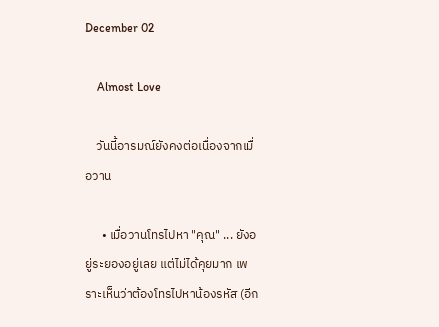December 02

    Almost Love

    วันนี้อารมณ์ยังคงต่อเนื่องจากเมื่อวาน

      • เมื่อวานโทรไปหา "คุณ" ... ยังอยู่ระยองอยู่เลย แต่ไม่ได้คุยมาก เพราะเห็นว่าต้องโทรไปหาน้องรหัส (อีก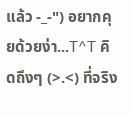แล้ว -_-") อยากคุยด้วยง่า...T^T คิดถึงๆ (>.<) ที่จริง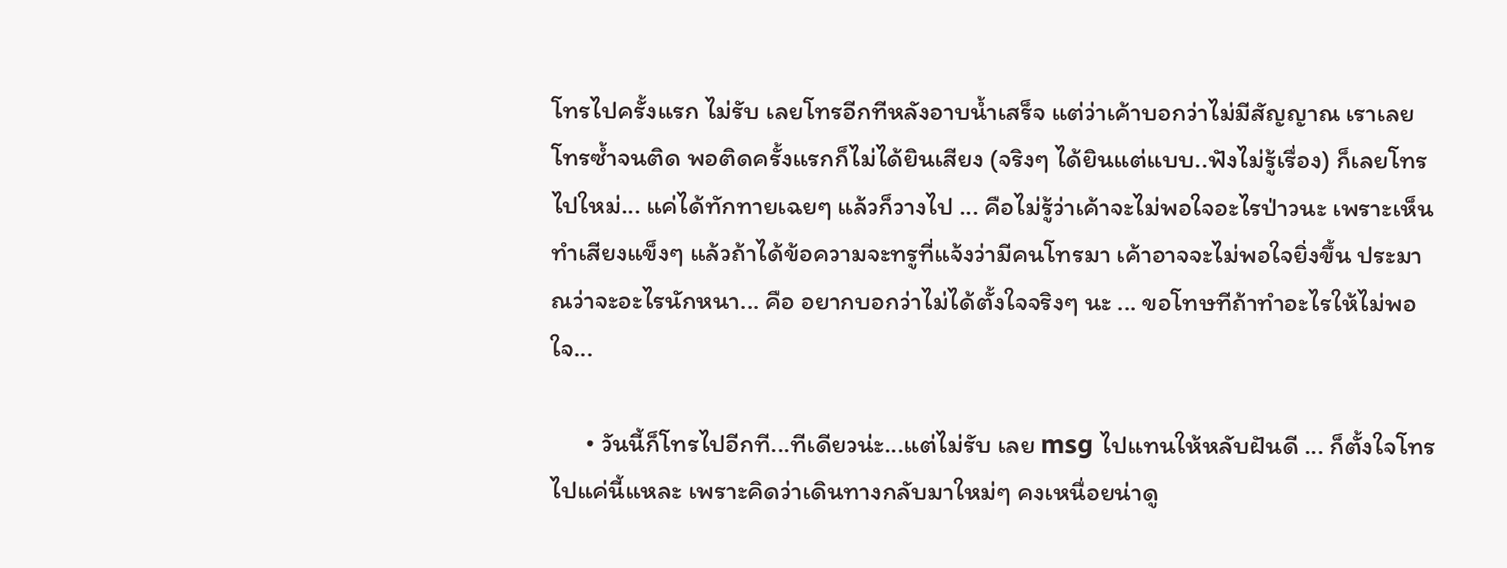โทรไปครั้งแรก ไม่รับ เลยโทรอีกทีหลังอาบน้ำเสร็จ แต่ว่าเค้าบอกว่าไม่มีสัญญาณ เราเลยโทรซ้ำจนติด พอติดครั้งแรกก็ไม่ได้ยินเสียง (จริงๆ ได้ยินแต่แบบ..ฟังไม่รู้เรื่อง) ก็เลยโทรไปใหม่... แค่ได้ทักทายเฉยๆ แล้วก็วางไป ... คือไม่รู้ว่าเค้าจะไม่พอใจอะไรป่าวนะ เพราะเห็นทำเสียงแข็งๆ แล้วถ้าได้ข้อความจะทรูที่แจ้งว่ามีคนโทรมา เค้าอาจจะไม่พอใจยิ่งขึ้น ประมาณว่าจะอะไรนักหนา... คือ อยากบอกว่าไม่ได้ตั้งใจจริงๆ นะ ... ขอโทษทีถ้าทำอะไรให้ไม่พอใจ...

      • วันนี้ก็โทรไปอีกที...ทีเดียวน่ะ...แต่ไม่รับ เลย msg ไปแทนให้หลับฝันดี ... ก็ตั้งใจโทรไปแค่นี้แหละ เพราะคิดว่าเดินทางกลับมาใหม่ๆ คงเหนื่อยน่าดู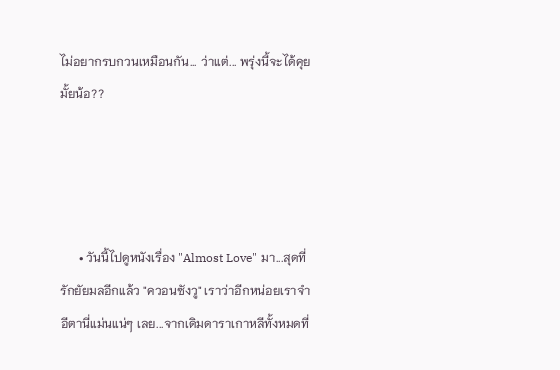ไม่อยากรบกวนเหมือนกัน... ว่าแต่... พรุ่งนี้จะได้คุยมั้ยน้อ??




      • วันนี้ไปดูหนังเรื่อง "Almost Love" มา...สุดที่รักยัยมลอีกแล้ว "ควอนซังวู" เราว่าอีกหน่อยเราจำอีตานี่แม่นแน่ๆ เลย...จากเดิมดาราเกาหลีทั้งหมดที่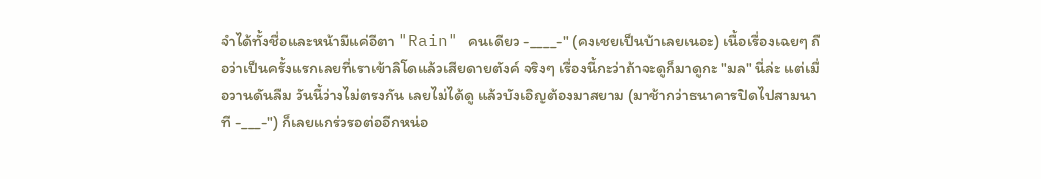จำได้ทั้งชื่อและหน้ามีแค่อีตา "Rain" คนเดียว -____-" (คงเชยเป็นบ้าเลยเนอะ) เนื้อเรื่องเฉยๆ ถือว่าเป็นครั้งแรกเลยที่เราเข้าลิโดแล้วเสียดายตังค์ จริงๆ เรื่องนี้กะว่าถ้าจะดูก็มาดูกะ "มล" นี่ล่ะ แต่เมื่อวานดันลืม วันนี้ว่างไม่ตรงกัน เลยไม่ได้ดู แล้วบังเอิญต้องมาสยาม (มาช้ากว่าธนาคารปิดไปสามนาที -___-") ก็เลยแกร่วรอต่ออีกหน่อ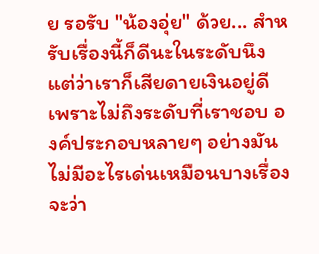ย รอรับ "น้องอุ่ย" ด้วย... สำหรับเรื่องนี้ก็ดีนะในระดับนึง แต่ว่าเราก็เสียดายเงินอยู่ดี เพราะไม่ถึงระดับที่เราชอบ องค์ประกอบหลายๆ อย่างมันไม่มีอะไรเด่นเหมือนบางเรื่อง จะว่า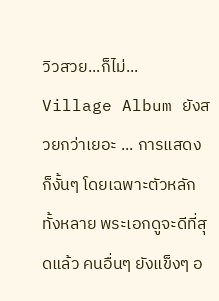วิวสวย...ก็ไม่... Village Album ยังสวยกว่าเยอะ ... การแสดงก็งั้นๆ โดยเฉพาะตัวหลักทั้งหลาย พระเอกดูจะดีที่สุดแล้ว คนอื่นๆ ยังแข็งๆ อ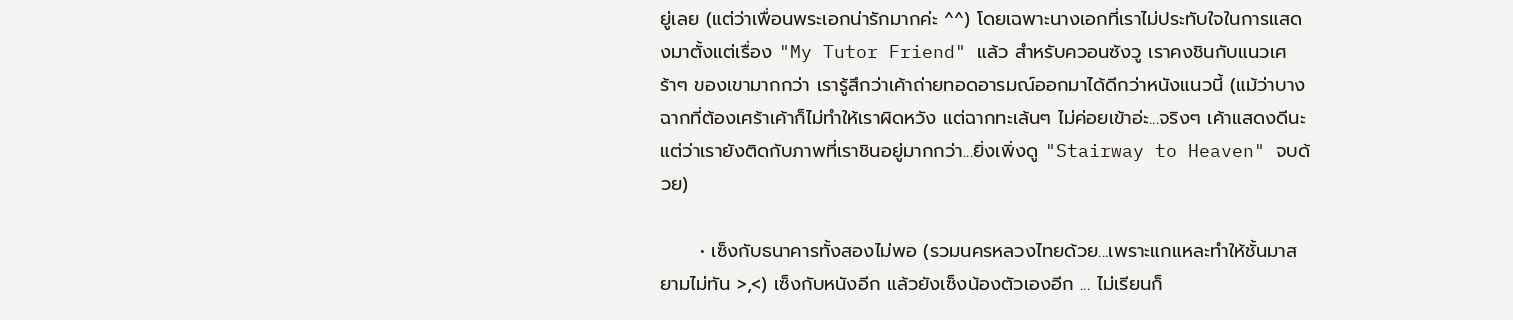ยู่เลย (แต่ว่าเพื่อนพระเอกน่ารักมากค่ะ ^^) โดยเฉพาะนางเอกที่เราไม่ประทับใจในการแสดงมาตั้งแต่เรื่อง "My Tutor Friend" แล้ว สำหรับควอนซังวู เราคงชินกับแนวเศร้าๆ ของเขามากกว่า เรารู้สึกว่าเค้าถ่ายทอดอารมณ์ออกมาได้ดีกว่าหนังแนวนี้ (แม้ว่าบางฉากที่ต้องเศร้าเค้าก็ไม่ทำให้เราผิดหวัง แต่ฉากทะเล้นๆ ไม่ค่อยเข้าอ่ะ...จริงๆ เค้าแสดงดีนะ แต่ว่าเรายังติดกับภาพที่เราชินอยู่มากกว่า...ยิ่งเพิ่งดู "Stairway to Heaven" จบด้วย)

      • เซ็งกับธนาคารทั้งสองไม่พอ (รวมนครหลวงไทยด้วย...เพราะแกแหละทำให้ชั้นมาสยามไม่ทัน >,<) เซ็งกับหนังอีก แล้วยังเซ็งน้องตัวเองอีก ... ไม่เรียนก็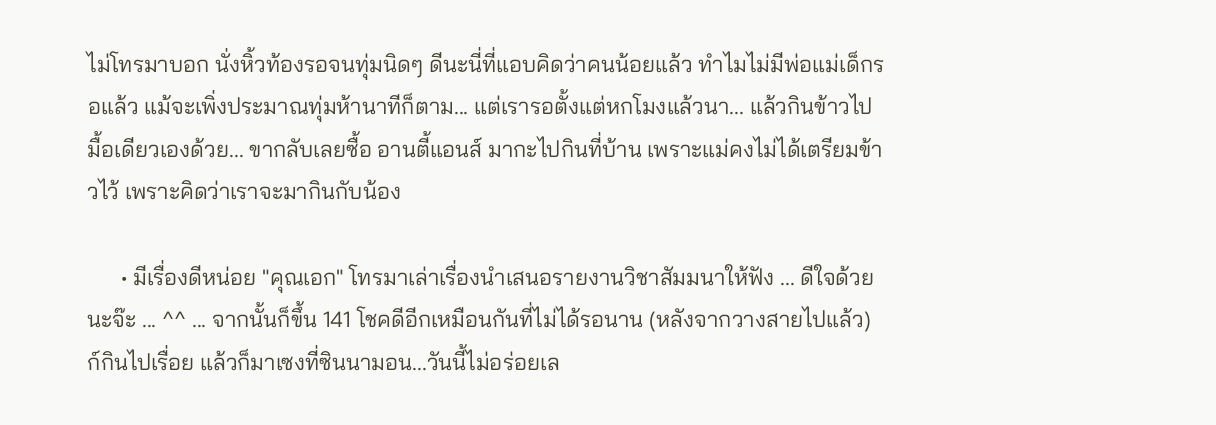ไม่โทรมาบอก นั่งหิ้วท้องรอจนทุ่มนิดๆ ดีนะนี่ที่แอบคิดว่าคนน้อยแล้ว ทำไมไม่มีพ่อแม่เด็กรอแล้ว แม้จะเพิ่งประมาณทุ่มห้านาทีก็ตาม... แต่เรารอตั้งแต่หกโมงแล้วนา... แล้วกินข้าวไปมื้อเดียวเองด้วย... ขากลับเลยซื้อ อานตี้แอนส์ มากะไปกินที่บ้าน เพราะแม่คงไม่ได้เตรียมข้าวไว้ เพราะคิดว่าเราจะมากินกับน้อง

      • มีเรื่องดีหน่อย "คุณเอก" โทรมาเล่าเรื่องนำเสนอรายงานวิชาสัมมนาให้ฟัง ... ดีใจด้วยนะจ๊ะ ... ^^ ... จากนั้นก็ขึ้น 141 โชคดีอีกเหมือนกันที่ไม่ได้รอนาน (หลังจากวางสายไปแล้ว) ก์กินไปเรื่อย แล้วก็มาเซงที่ซินนามอน...วันนี้ไม่อร่อยเล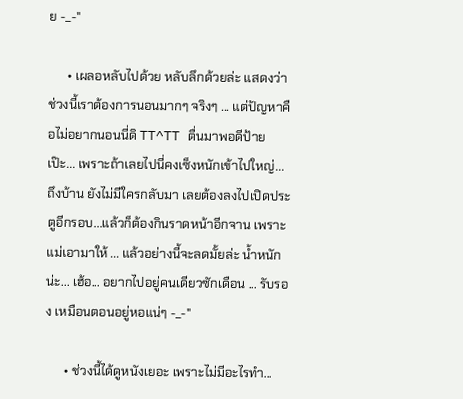ย -_-"

      • เผลอหลับไปด้วย หลับลึกด้วยล่ะ แสดงว่าช่วงนี้เราต้องการนอนมากๆ จริงๆ ... แต่ปัญหาคือไม่อยากนอนนี่ดิ TT^TT ตื่นมาพอดีป้ายเป๊ะ... เพราะถ้าเลยไปนี่คงเซ็งหนักเข้าไปใหญ่... ถึงบ้าน ยังไม่มีใครกลับมา เลยต้องลงไปเปิดประตูอีกรอบ...แล้วก็ต้องกินราดหน้าอีกจาน เพราะแม่เอามาให้ ... แล้วอย่างนี้จะลดมั้ยล่ะ น้ำหนักน่ะ... เฮ้อ... อยากไปอยู่คนเดียวซักเดือน ... รับรอง เหมือนตอนอยู่หอแน่ๆ -_-"

      • ช่วงนี้ได้ดูหนังเยอะ เพราะไม่มีอะไรทำ...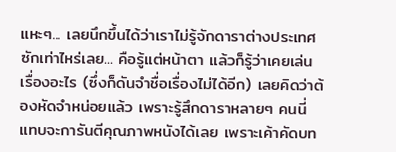แหะๆ... เลยนึกขึ้นได้ว่าเราไม่รู้จักดาราต่างประเทศซักเท่าไหร่เลย... คือรู้แต่หน้าตา แล้วก็รู้ว่าเคยเล่นเรื่องอะไร (ซึ่งก็ดันจำชื่อเรื่องไม่ได้อีก) เลยคิดว่าต้องหัดจำหน่อยแล้ว เพราะรู้สึกดาราหลายๆ คนนี่ แทบจะการันตีคุณภาพหนังได้เลย เพราะเค้าคัดบท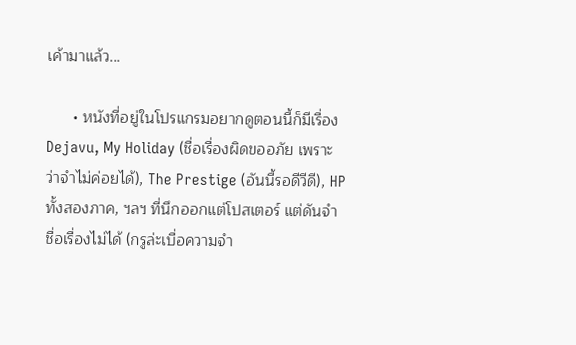เค้ามาแล้ว...

      • หนังที่อยู่ในโปรแกรมอยากดูตอนนี้ก็มีเรื่อง Dejavu, My Holiday (ชื่อเรื่องผิดขออภัย เพราะว่าจำไม่ค่อยได้), The Prestige (อันนี้รอดีวีดี), HP ทั้งสองภาค, ฯลฯ ที่นึกออกแต่โปสเตอร์ แต่ดันจำชื่อเรื่องไม่ได้ (กรูล่ะเบื่อความจำ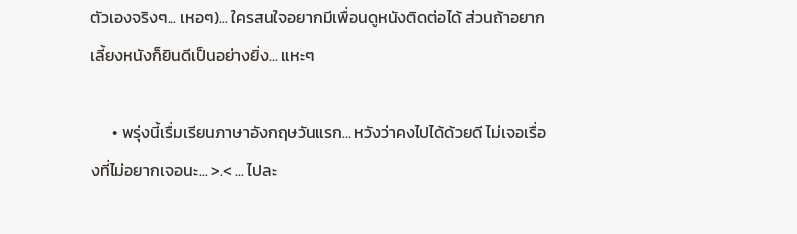ตัวเองจริงๆ... เหอๆ)... ใครสนใจอยากมีเพื่อนดูหนังติดต่อได้ ส่วนถ้าอยากเลี้ยงหนังก็ยินดีเป็นอย่างยิ่ง... แหะๆ

      • พรุ่งนี้เรื่มเรียนภาษาอังกฤษวันแรก... หวังว่าคงไปได้ด้วยดี ไม่เจอเรื่องที่ไม่อยากเจอนะ... >.< ... ไปละ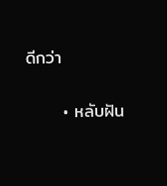ดีกว่า

      • หลับฝัน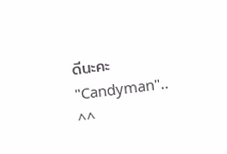ดีนะคะ "Candyman".. ^^